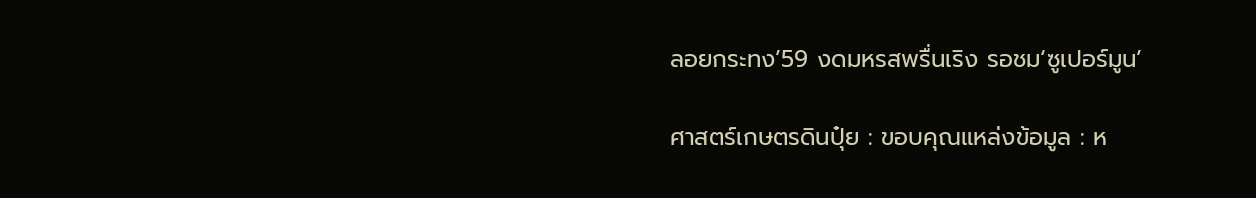ลอยกระทง’59 งดมหรสพรื่นเริง รอชม‘ซูเปอร์มูน’

ศาสตร์เกษตรดินปุ๋ย : ขอบคุณแหล่งข้อมูล : ห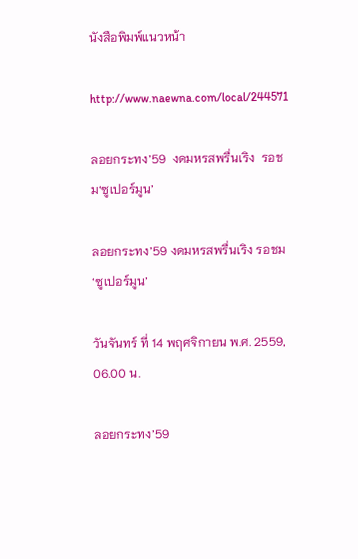นังสือพิมพ์แนวหน้า

http://www.naewna.com/local/244571

ลอยกระทง’59  งดมหรสพรื่นเริง  รอชม‘ซูเปอร์มูน’

ลอยกระทง’59 งดมหรสพรื่นเริง รอชม‘ซูเปอร์มูน’

วันจันทร์ ที่ 14 พฤศจิกายน พ.ศ. 2559, 06.00 น.

ลอยกระทง’59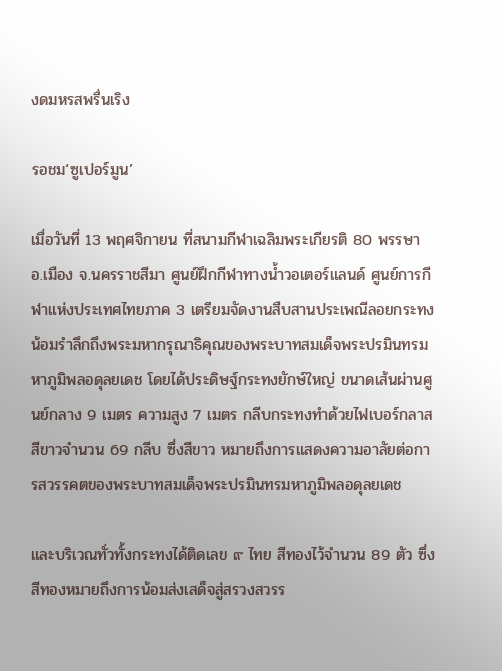งดมหรสพรื่นเริง

รอชม‘ซูเปอร์มูน’

เมื่อวันที่ 13 พฤศจิกายน ที่สนามกีฬาเฉลิมพระเกียรติ 80 พรรษา อ.เมือง จ.นครราชสีมา ศูนย์ฝึกกีฬาทางน้ำวอเตอร์แลนด์ ศูนย์การกีฬาแห่งประเทศไทยภาค 3 เตรียมจัดงานสืบสานประเพณีลอยกระทง น้อมรำลึกถึงพระมหากรุณาธิคุณของพระบาทสมเด็จพระปรมินทรมหาภูมิพลอดุลยเดช โดยได้ประดิษฐ์กระทงยักษ์ใหญ่ ขนาดเส้นผ่านศูนย์กลาง 9 เมตร ความสูง 7 เมตร กลีบกระทงทำด้วยไฟเบอร์กลาสสีขาวจำนวน 69 กลีบ ซึ่งสีขาว หมายถึงการแสดงความอาลัยต่อการสวรรคตของพระบาทสมเด็จพระปรมินทรมหาภูมิพลอดุลยเดช

และบริเวณทั่วทั้งกระทงได้ติดเลข ๙ ไทย สีทองไว้จำนวน 89 ตัว ซึ่งสีทองหมายถึงการน้อมส่งเสด็จสู่สรวงสวรร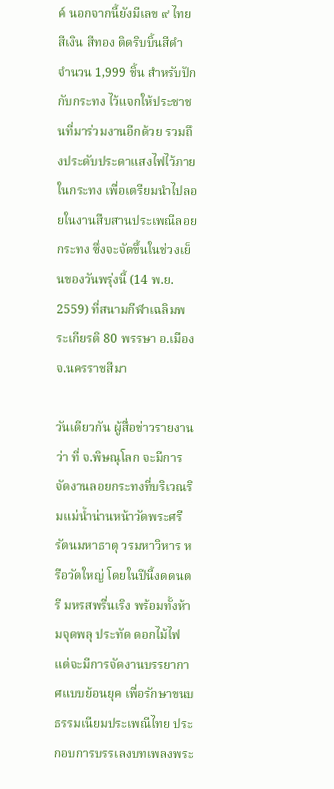ค์ นอกจากนี้ยังมีเลข ๙ ไทย สีเงิน สีทอง ติดริบบิ้นสีดำ จำนวน 1,999 ชิ้น สำหรับปักกับกระทง ไว้แจกให้ประชาชนที่มาร่วมงานอีกด้วย รวมถึงประดับประดาแสงไฟไว้ภายในกระทง เพื่อเตรียมนำไปลอยในงานสืบสานประเพณีลอยกระทง ซึ่งจะจัดขึ้นในช่วงเย็นของวันพรุ่งนี้ (14 พ.ย. 2559) ที่สนามกีฬาเฉลิมพระเกียรติ 80 พรรษา อ.เมือง จ.นครราชสีมา

วันเดียวกัน ผู้สื่อข่าวรายงานว่า ที่ จ.พิษณุโลก จะมีการจัดงานลอยกระทงที่บริเวณริมแม่น้ำน่านหน้าวัดพระศรีรัตนมหาธาตุ วรมหาวิหาร หรือวัดใหญ่ โดยในปีนี้งดดนตรี มหรสพรื่นเริง พร้อมทั้งห้ามจุดพลุ ประทัด ดอกไม้ไฟ แต่จะมีการจัดงานบรรยากาศแบบย้อนยุค เพื่อรักษาขนบธรรมเนียมประเพณีไทย ประกอบการบรรเลงบทเพลงพระ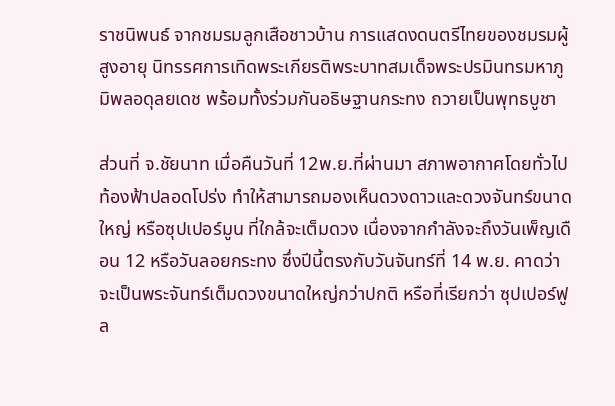ราชนิพนธ์ จากชมรมลูกเสือชาวบ้าน การแสดงดนตรีไทยของชมรมผู้สูงอายุ นิทรรศการเทิดพระเกียรติพระบาทสมเด็จพระปรมินทรมหาภูมิพลอดุลยเดช พร้อมทั้งร่วมกันอธิษฐานกระทง ถวายเป็นพุทธบูชา

ส่วนที่ จ.ชัยนาท เมื่อคืนวันที่ 12พ.ย.ที่ผ่านมา สภาพอากาศโดยทั่วไป ท้องฟ้าปลอดโปร่ง ทำให้สามารถมองเห็นดวงดาวและดวงจันทร์ขนาดใหญ่ หรือซุปเปอร์มูน ที่ใกล้จะเต็มดวง เนื่องจากกำลังจะถึงวันเพ็ญเดือน 12 หรือวันลอยกระทง ซึ่งปีนี้ตรงกับวันจันทร์ที่ 14 พ.ย. คาดว่าจะเป็นพระจันทร์เต็มดวงขนาดใหญ่กว่าปกติ หรือที่เรียกว่า ซุปเปอร์ฟูล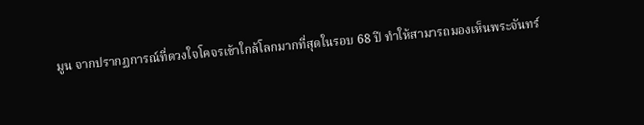มูน จากปรากฏการณ์ที่ดวงใจโคจรเข้าใกล้โลกมากที่สุดในรอบ 68 ปี ทำให้สามารถมองเห็นพระจันทร์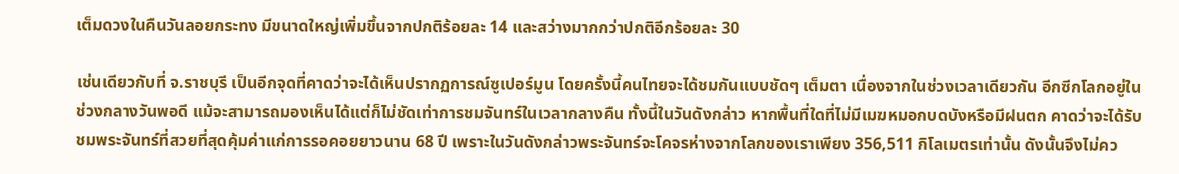เต็มดวงในคืนวันลอยกระทง มีขนาดใหญ่เพิ่มขึ้นจากปกติร้อยละ 14 และสว่างมากกว่าปกติอีกร้อยละ 30

เช่นเดียวกับที่ จ.ราชบุรี เป็นอีกจุดที่คาดว่าจะได้เห็นปรากฏการณ์ซูเปอร์มูน โดยครั้งนี้คนไทยจะได้ชมกันแบบชัดๆ เต็มตา เนื่องจากในช่วงเวลาเดียวกัน อีกซีกโลกอยู่ในช่วงกลางวันพอดี แม้จะสามารถมองเห็นได้แต่ก็ไม่ชัดเท่าการชมจันทร์ในเวลากลางคืน ทั้งนี้ในวันดังกล่าว หากพื้นที่ใดที่ไม่มีเมฆหมอกบดบังหรือมีฝนตก คาดว่าจะได้รับชมพระจันทร์ที่สวยที่สุดคุ้มค่าแก่การรอคอยยาวนาน 68 ปี เพราะในวันดังกล่าวพระจันทร์จะโคจรห่างจากโลกของเราเพียง 356,511 กิโลเมตรเท่านั้น ดังนั้นจึงไม่คว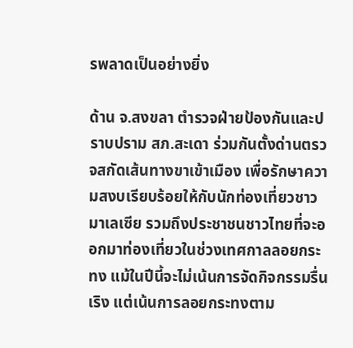รพลาดเป็นอย่างยิ่ง

ด้าน จ.สงขลา ตำรวจฝ่ายป้องกันและปราบปราม สภ.สะเดา ร่วมกันตั้งด่านตรวจสกัดเส้นทางขาเข้าเมือง เพื่อรักษาความสงบเรียบร้อยให้กับนักท่องเที่ยวชาวมาเลเซีย รวมถึงประชาชนชาวไทยที่จะออกมาท่องเที่ยวในช่วงเทศกาลลอยกระทง แม้ในปีนี้จะไม่เน้นการจัดกิจกรรมรื่นเริง แต่เน้นการลอยกระทงตาม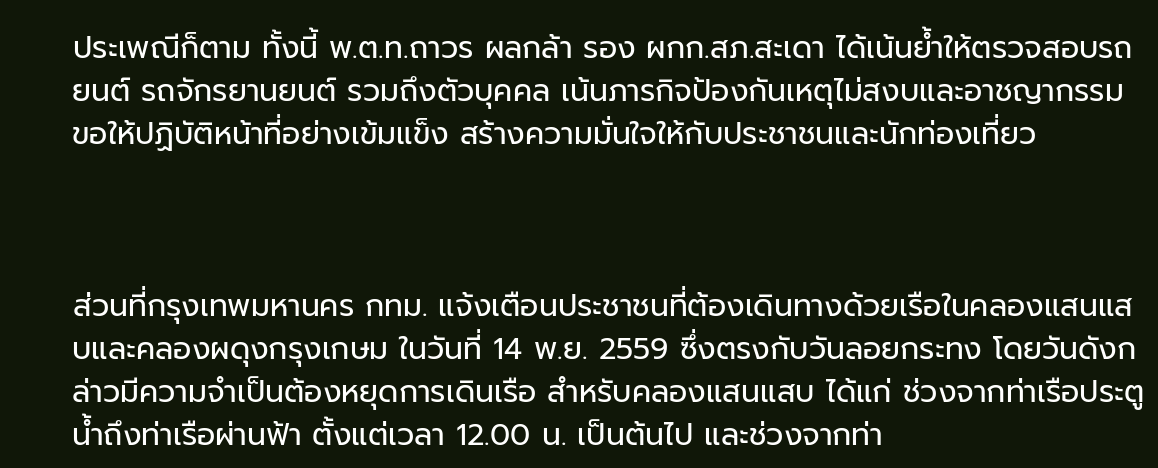ประเพณีก็ตาม ทั้งนี้ พ.ต.ท.ถาวร ผลกล้า รอง ผกก.สภ.สะเดา ได้เน้นย้ำให้ตรวจสอบรถยนต์ รถจักรยานยนต์ รวมถึงตัวบุคคล เน้นภารกิจป้องกันเหตุไม่สงบและอาชญากรรม ขอให้ปฏิบัติหน้าที่อย่างเข้มแข็ง สร้างความมั่นใจให้กับประชาชนและนักท่องเที่ยว



ส่วนที่กรุงเทพมหานคร กทม. แจ้งเตือนประชาชนที่ต้องเดินทางด้วยเรือในคลองแสนแสบและคลองผดุงกรุงเกษม ในวันที่ 14 พ.ย. 2559 ซึ่งตรงกับวันลอยกระทง โดยวันดังกล่าวมีความจำเป็นต้องหยุดการเดินเรือ สำหรับคลองแสนแสบ ได้แก่ ช่วงจากท่าเรือประตูน้ำถึงท่าเรือผ่านฟ้า ตั้งแต่เวลา 12.00 น. เป็นต้นไป และช่วงจากท่า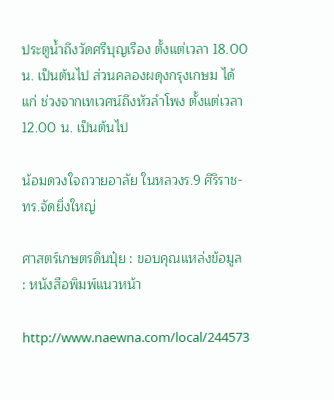ประตูน้ำถึงวัดศรีบุญเรือง ตั้งแต่เวลา 18.00 น. เป็นต้นไป ส่วนคลองผดุงกรุงเกษม ได้แก่ ช่วงจากเทเวศน์ถึงหัวลำโพง ตั้งแต่เวลา 12.00 น. เป็นต้นไป

น้อมดวงใจถวายอาลัย ในหลวงร.9 ศิริราช-ทร.จัดยิ่งใหญ่

ศาสตร์เกษตรดินปุ๋ย : ขอบคุณแหล่งข้อมูล : หนังสือพิมพ์แนวหน้า

http://www.naewna.com/local/244573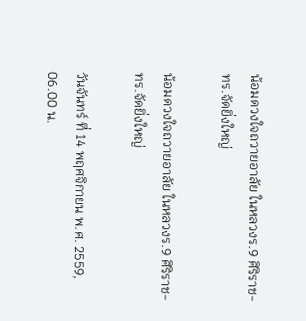น้อมดวงใจถวายอาลัย ในหลวงร.9 ศิริราช-ทร.จัดยิ่งใหญ่

น้อมดวงใจถวายอาลัย ในหลวงร.9 ศิริราช-ทร.จัดยิ่งใหญ่

วันจันทร์ ที่ 14 พฤศจิกายน พ.ศ. 2559, 06.00 น.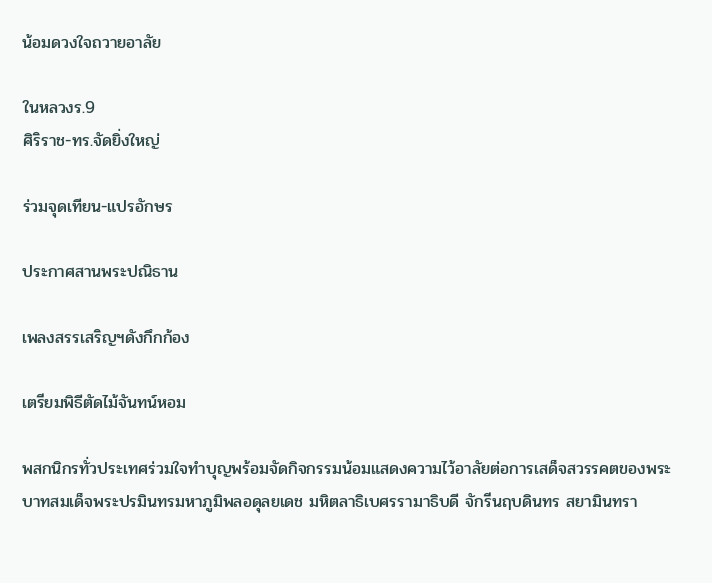น้อมดวงใจถวายอาลัย

ในหลวงร.9
ศิริราช-ทร.จัดยิ่งใหญ่

ร่วมจุดเทียน-แปรอักษร

ประกาศสานพระปณิธาน

เพลงสรรเสริญฯดังกึกก้อง

เตรียมพิธีตัดไม้จันทน์หอม

พสกนิกรทั่วประเทศร่วมใจทำบุญพร้อมจัดกิจกรรมน้อมแสดงความไว้อาลัยต่อการเสด็จสวรรคตของพระบาทสมเด็จพระปรมินทรมหาภูมิพลอดุลยเดช มหิตลาธิเบศรรามาธิบดี จักรีนฤบดินทร สยามินทรา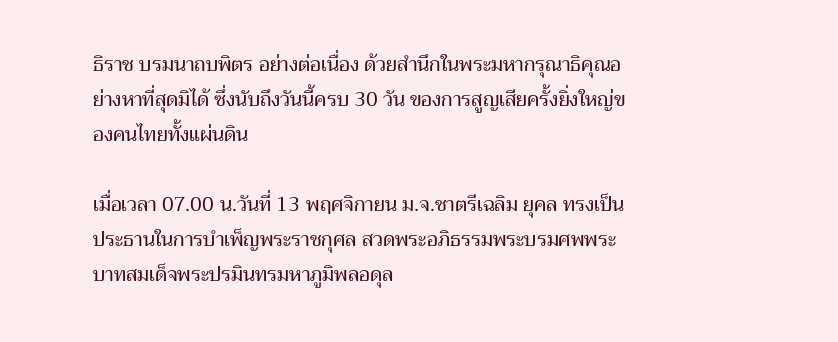ธิราช บรมนาถบพิตร อย่างต่อเนื่อง ด้วยสำนึกในพระมหากรุณาธิคุณอย่างหาที่สุดมิได้ ซึ่งนับถึงวันนี้ครบ 30 วัน ของการสูญเสียครั้งยิ่งใหญ่ของคนไทยทั้งแผ่นดิน

เมื่อเวลา 07.00 น.วันที่ 13 พฤศจิกายน ม.จ.ชาตรีเฉลิม ยุคล ทรงเป็นประธานในการบำเพ็ญพระราชกุศล สวดพระอภิธรรมพระบรมศพพระบาทสมเด็จพระปรมินทรมหาภูมิพลอดุล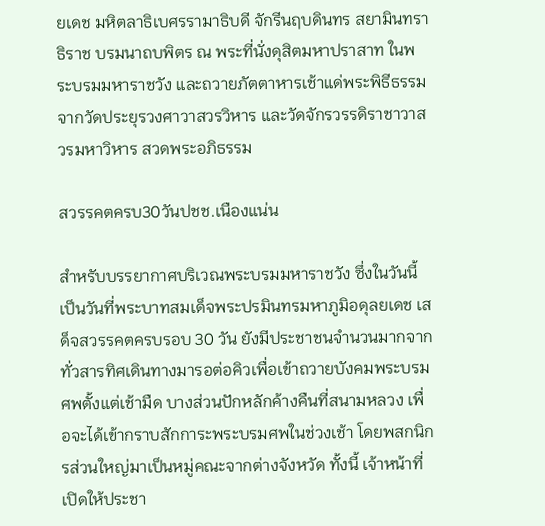ยเดช มหิตลาธิเบศรรามาธิบดี จักรีนฤบดินทร สยามินทราธิราช บรมนาถบพิตร ณ พระที่นั่งดุสิตมหาปราสาท ในพระบรมมหาราชวัง และถวายภัตตาหารเช้าแด่พระพิธีธรรมจากวัดประยุรวงศาวาสวรวิหาร และวัดจักรวรรดิราชาวาสวรมหาวิหาร สวดพระอภิธรรม

สวรรคตครบ30วันปชช.เนืองแน่น

สำหรับบรรยากาศบริเวณพระบรมมหาราชวัง ซึ่งในวันนี้เป็นวันที่พระบาทสมเด็จพระปรมินทรมหาภูมิอดุลยเดช เสด็จสวรรคตครบรอบ 30 วัน ยังมีประชาชนจำนวนมากจากทั่วสารทิศเดินทางมารอต่อคิวเพื่อเข้าถวายบังคมพระบรมศพตั้งแต่เช้ามืด บางส่วนปักหลักค้างคืนที่สนามหลวง เพื่อจะได้เข้ากราบสักการะพระบรมศพในช่วงเช้า โดยพสกนิกรส่วนใหญ่มาเป็นหมู่คณะจากต่างจังหวัด ทั้งนี้ เจ้าหน้าที่เปิดให้ประชา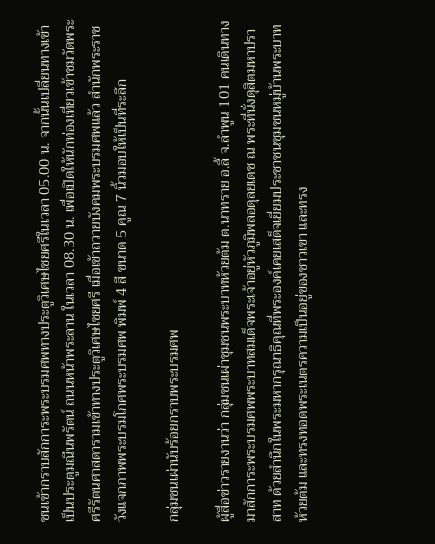ชนเข้ากราบสักการะพระบรมศพทางประตูวิเศษไชยศรีในเวลา 05.00 น. จากนั้นเปลี่ยนทางเข้าเป็นประตูมณีนพรัตน์ ถนนหน้าพระลาน ในเวลา 08.30 น. เพื่อเปิดให้นักท่องเที่ยวเข้าชมวัดพระศรีรัตนศาสดารามเข้าทางประตูวิเศษไชยศรี เมื่อเข้าถวายบังคมพระบรมศพแล้ว สำนักพระราชวังแจกภาพพระบรมโกศพระบรมศพ พิมพ์ 4 สี ขนาด 5 คูณ 7 นิ้วมอบให้เป็นที่ระลึก

กลุ่มชนเผ่านับร้อยกราบพระบรมศพ

ผู้สื่อข่าวรายงานว่า กลุ่มชนเผ่าชุมชนพระบาทห้วยต้ม ต.นาทราย อ.ลี้ จ.ลำพูน 101 คนเดินทางมาสักการะพระบรมศพพระบาทสมเด็จพระเจ้าอยู่หัวภูมิพลอดุลยเดช ณ พระที่นั่งดุสิตมหาปราสาท ด้วยสำนึกในพระมหากรุณาธิคุณที่พระองค์เคยเสด็จเยี่ยมประชาชนชุมชนหมู่บ้านพระบาทห้วยต้ม และทรงทอดพระเนตรความเป็นอยู่ของชาวเขา และทรง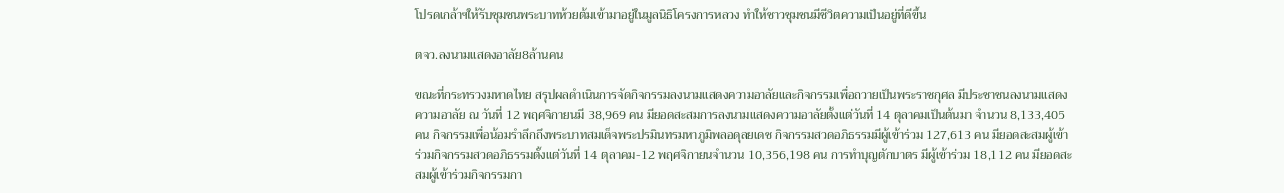โปรดเกล้าฯให้รับชุมชนพระบาทห้วยต้มเข้ามาอยู่ในมูลนิธิโครงการหลวง ทำให้ชาวชุมชนมีชีวิตความเป็นอยู่ที่ดีขึ้น

ตจว.ลงนามแสดงอาลัย8ล้านคน

ขณะที่กระทรวงมหาดไทย สรุปผลดำเนินการจัดกิจกรรมลงนามแสดงความอาลัยและกิจกรรมเพื่อถวายเป็นพระราชกุศล มีประชาชนลงนามแสดงความอาลัย ณ วันที่ 12 พฤศจิกายนมี 38,969 คน มียอดสะสมการลงนามแสดงความอาลัยตั้งแต่วันที่ 14 ตุลาคมเป็นต้นมา จำนวน 8,133,405 คน กิจกรรมเพื่อน้อมรำลึกถึงพระบาทสมเด็จพระปรมินทรมหาภูมิพลอดุลยเดช กิจกรรมสวดอภิธรรมมีผู้เข้าร่วม 127,613 คน มียอดสะสมผู้เข้าร่วมกิจกรรมสวดอภิธรรมตั้งแต่วันที่ 14 ตุลาคม-12 พฤศจิกายนจำนวน 10,356,198 คน การทำบุญตักบาตร มีผู้เข้าร่วม 18,112 คน มียอดสะสมผู้เข้าร่วมกิจกรรมกา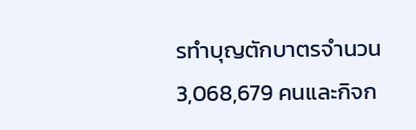รทำบุญตักบาตรจำนวน 3,068,679 คนและกิจก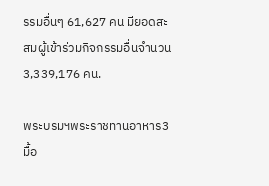รรมอื่นๆ 61,627 คน มียอดสะสมผู้เข้าร่วมกิจกรรมอื่นจำนวน 3,339,176 คน.

พระบรมฯพระราชทานอาหาร3มื้อ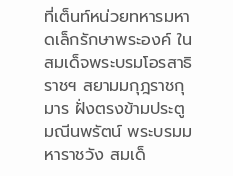ที่เต็นท์หน่วยทหารมหาดเล็กรักษาพระองค์ ในสมเด็จพระบรมโอรสาธิราชฯ สยามมกุฎราชกุมาร ฝั่งตรงข้ามประตูมณีนพรัตน์ พระบรมมหาราชวัง สมเด็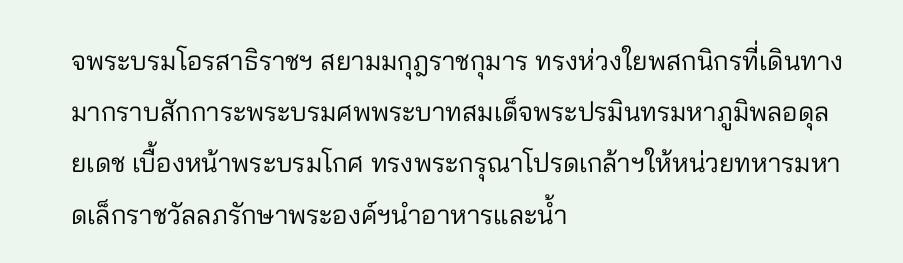จพระบรมโอรสาธิราชฯ สยามมกุฎราชกุมาร ทรงห่วงใยพสกนิกรที่เดินทางมากราบสักการะพระบรมศพพระบาทสมเด็จพระปรมินทรมหาภูมิพลอดุลยเดช เบื้องหน้าพระบรมโกศ ทรงพระกรุณาโปรดเกล้าฯให้หน่วยทหารมหาดเล็กราชวัลลภรักษาพระองค์ฯนำอาหารและน้ำ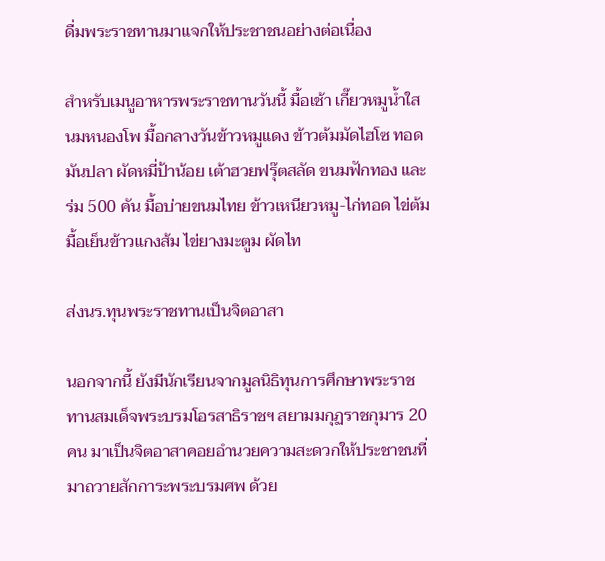ดื่มพระราชทานมาแจกให้ประชาชนอย่างต่อเนื่อง

สำหรับเมนูอาหารพระราชทานวันนี้ มื้อเช้า เกี๊ยวหมูน้ำใส นมหนองโพ มื้อกลางวันข้าวหมูแดง ข้าวต้มมัดไฮโซ ทอดมันปลา ผัดหมี่ป้าน้อย เต้าฮวยฟรุ๊ตสลัด ขนมฟักทอง และร่ม 500 คัน มื้อบ่ายขนมไทย ข้าวเหนียวหมู-ไก่ทอด ไข่ต้ม มื้อเย็นข้าวแกงส้ม ไข่ยางมะตูม ผัดไท

ส่งนร.ทุนพระราชทานเป็นจิตอาสา

นอกจากนี้ ยังมีนักเรียนจากมูลนิธิทุนการศึกษาพระราชทานสมเด็จพระบรมโอรสาธิราชฯ สยามมกุฏราชกุมาร 20 คน มาเป็นจิตอาสาคอยอำนวยความสะดวกให้ประชาชนที่มาถวายสักการะพระบรมศพ ด้วย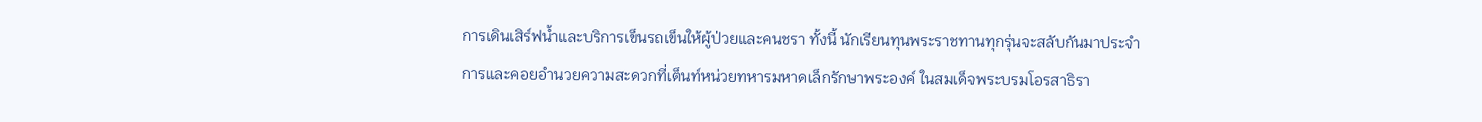การเดินเสิร์ฟน้ำและบริการเข็นรถเข็นให้ผู้ป่วยและคนชรา ทั้งนี้ นักเรียนทุนพระราชทานทุกรุ่นจะสลับกันมาประจำการและคอยอำนวยความสะดวกที่เต็นท์หน่วยทหารมหาดเล็กรักษาพระองค์ ในสมเด็จพระบรมโอรสาธิรา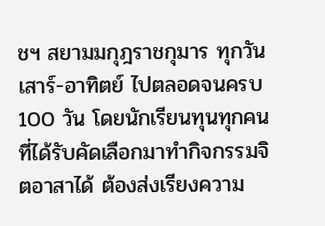ชฯ สยามมกุฎราชกุมาร ทุกวันเสาร์-อาทิตย์ ไปตลอดจนครบ 100 วัน โดยนักเรียนทุนทุกคนที่ได้รับคัดเลือกมาทำกิจกรรมจิตอาสาได้ ต้องส่งเรียงความ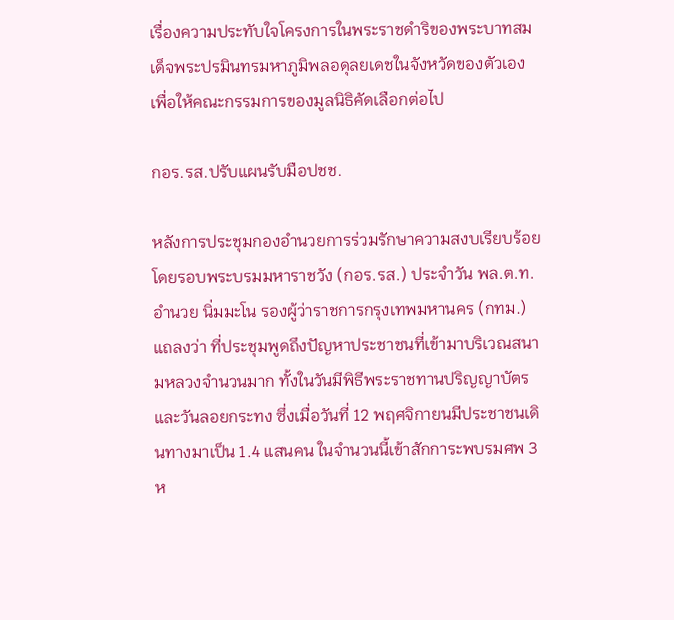เรื่องความประทับใจโครงการในพระราชดำริของพระบาทสมเด็จพระปรมินทรมหาภูมิพลอดุลยเดชในจังหวัดของตัวเอง เพื่อให้คณะกรรมการของมูลนิธิคัดเลือกต่อไป

กอร.รส.ปรับแผนรับมือปชช.

หลังการประชุมกองอำนวยการร่วมรักษาความสงบเรียบร้อยโดยรอบพระบรมมหาราชวัง (กอร.รส.) ประจำวัน พล.ต.ท.อำนวย นิ่มมะโน รองผู้ว่าราชการกรุงเทพมหานคร (กทม.) แถลงว่า ที่ประชุมพูดถึงปัญหาประชาชนที่เข้ามาบริเวณสนามหลวงจำนวนมาก ทั้งในวันมีพิธีพระราชทานปริญญาบัตรและวันลอยกระทง ซึ่งเมื่อวันที่ 12 พฤศจิกายนมีประชาชนเดินทางมาเป็น 1.4 แสนคน ในจำนวนนี้เข้าสักการะพบรมศพ 3 ห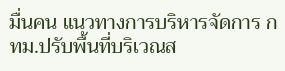มื่นคน แนวทางการบริหารจัดการ กทม.ปรับพื้นที่บริเวณส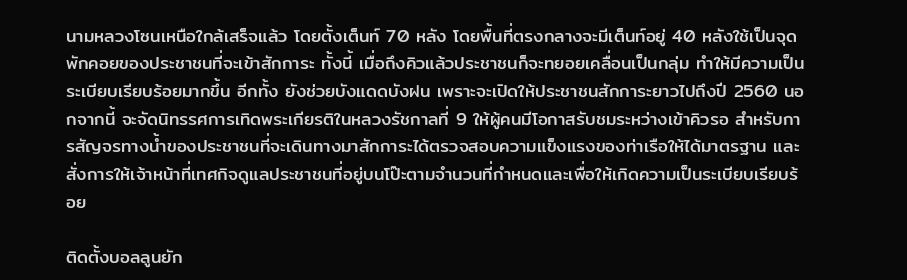นามหลวงโซนเหนือใกล้เสร็จแล้ว โดยตั้งเต็นท์ 70 หลัง โดยพื้นที่ตรงกลางจะมีเต็นท์อยู่ 40 หลังใช้เป็นจุดพักคอยของประชาชนที่จะเข้าสักการะ ทั้งนี้ เมื่อถึงคิวแล้วประชาชนก็จะทยอยเคลื่อนเป็นกลุ่ม ทำให้มีความเป็นระเบียบเรียบร้อยมากขึ้น อีกทั้ง ยังช่วยบังแดดบังฝน เพราะจะเปิดให้ประชาชนสักการะยาวไปถึงปี 2560 นอกจากนี้ จะจัดนิทรรศการเทิดพระเกียรติในหลวงรัชกาลที่ 9 ให้ผู้คนมีโอกาสรับชมระหว่างเข้าคิวรอ สำหรับการสัญจรทางน้ำของประชาชนที่จะเดินทางมาสักการะได้ตรวจสอบความแข็งแรงของท่าเรือให้ได้มาตรฐาน และสั่งการให้เจ้าหน้าที่เทศกิจดูแลประชาชนที่อยู่บนโป๊ะตามจำนวนที่กำหนดและเพื่อให้เกิดความเป็นระเบียบเรียบร้อย

ติดตั้งบอลลูนยัก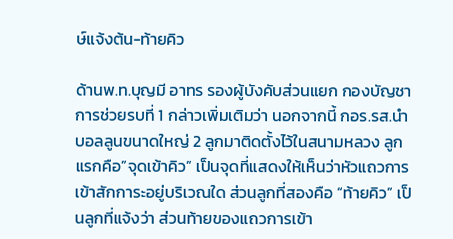ษ์แจ้งต้น-ท้ายคิว

ด้านพ.ท.บุญมี อาทร รองผู้บังคับส่วนแยก กองบัญชาการช่วยรบที่ 1 กล่าวเพิ่มเติมว่า นอกจากนี้ กอร.รส.นำบอลลูนขนาดใหญ่ 2 ลูกมาติดตั้งไว้ในสนามหลวง ลูกแรกคือ”จุดเข้าคิว” เป็นจุดที่แสดงให้เห็นว่าหัวแถวการเข้าสักการะอยู่บริเวณใด ส่วนลูกที่สองคือ “ท้ายคิว” เป็นลูกที่แจ้งว่า ส่วนท้ายของแถวการเข้า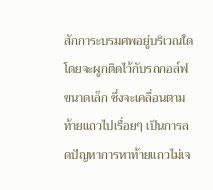สักการะบรมศพอยู่บริเวณใด โดยจะผูกติดไว้กับรถกอล์ฟขนาดเล็ก ซึ่งจะเคลื่อนตามท้ายแถวไปเรื่อยๆ เป็นการลดปัญหาการหาท้ายแถวไม่เจ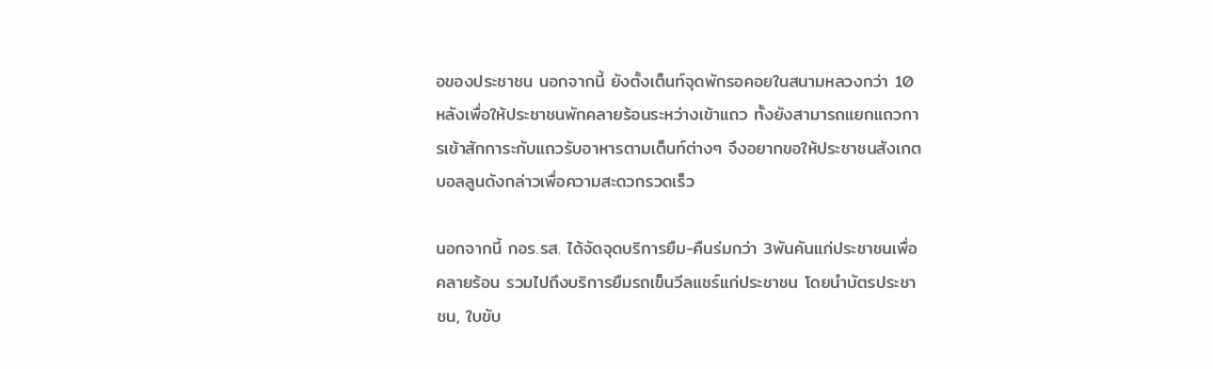อของประชาชน นอกจากนี้ ยังตั้งเต็นท์จุดพักรอคอยในสนามหลวงกว่า 10 หลังเพื่อให้ประชาชนพักคลายร้อนระหว่างเข้าแถว ทั้งยังสามารถแยกแถวการเข้าสักการะกับแถวรับอาหารตามเต็นท์ต่างๆ จึงอยากขอให้ประชาชนสังเกตบอลลูนดังกล่าวเพื่อความสะดวกรวดเร็ว

นอกจากนี้ กอร.รส. ได้จัดจุดบริการยืม-คืนร่มกว่า 3พันคันแก่ประชาชนเพื่อคลายร้อน รวมไปถึงบริการยืมรถเข็นวีลแชร์แก่ประชาชน โดยนำบัตรประชาชน, ใบขับ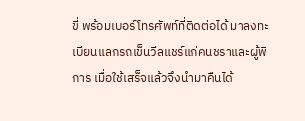ขี่ พร้อมเบอร์โทรศัพท์ที่ติดต่อได้ มาลงทะเบียนแลกรถเข็นวีลแชร์แก่คนชราและผู้พิการ เมื่อใช้เสร็จแล้วจึงนำมาคืนได้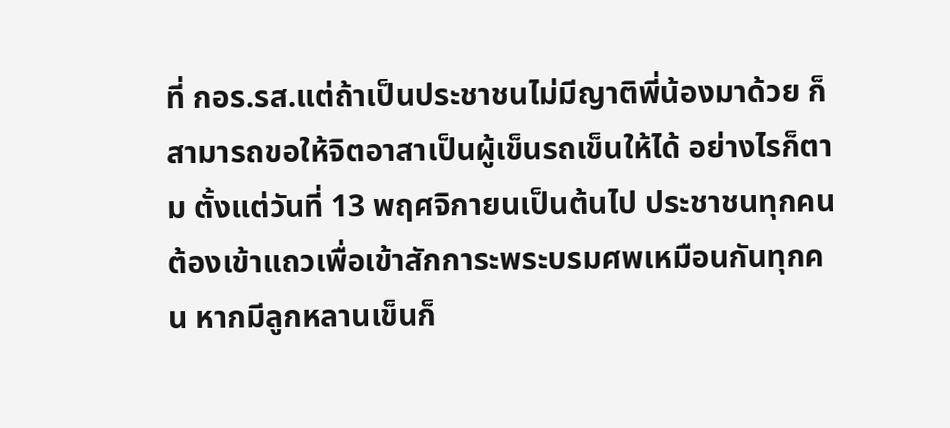ที่ กอร.รส.แต่ถ้าเป็นประชาชนไม่มีญาติพี่น้องมาด้วย ก็สามารถขอให้จิตอาสาเป็นผู้เข็นรถเข็นให้ได้ อย่างไรก็ตาม ตั้งแต่วันที่ 13 พฤศจิกายนเป็นต้นไป ประชาชนทุกคนต้องเข้าแถวเพื่อเข้าสักการะพระบรมศพเหมือนกันทุกคน หากมีลูกหลานเข็นก็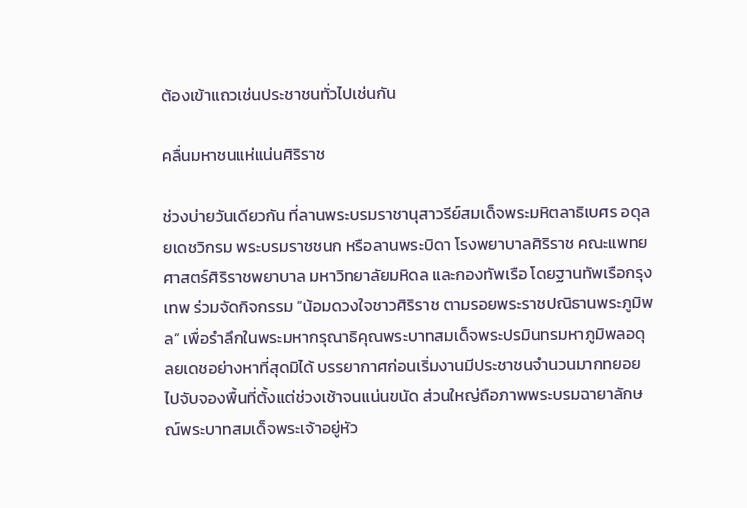ต้องเข้าแถวเช่นประชาชนทั่วไปเช่นกัน

คลื่นมหาชนแห่แน่นศิริราช

ช่วงบ่ายวันเดียวกัน ที่ลานพระบรมราชานุสาวรีย์สมเด็จพระมหิตลาธิเบศร อดุลยเดชวิกรม พระบรมราชชนก หรือลานพระบิดา โรงพยาบาลศิริราช คณะแพทยศาสตร์ศิริราชพยาบาล มหาวิทยาลัยมหิดล และกองทัพเรือ โดยฐานทัพเรือกรุงเทพ ร่วมจัดกิจกรรม “น้อมดวงใจชาวศิริราช ตามรอยพระราชปณิธานพระภูมิพล” เพื่อรำลึกในพระมหากรุณาธิคุณพระบาทสมเด็จพระปรมินทรมหาภูมิพลอดุลยเดชอย่างหาที่สุดมิได้ บรรยากาศก่อนเริ่มงานมีประชาชนจำนวนมากทยอยไปจับจองพื้นที่ตั้งแต่ช่วงเช้าจนแน่นขนัด ส่วนใหญ่ถือภาพพระบรมฉายาลักษณ์พระบาทสมเด็จพระเจ้าอยู่หัว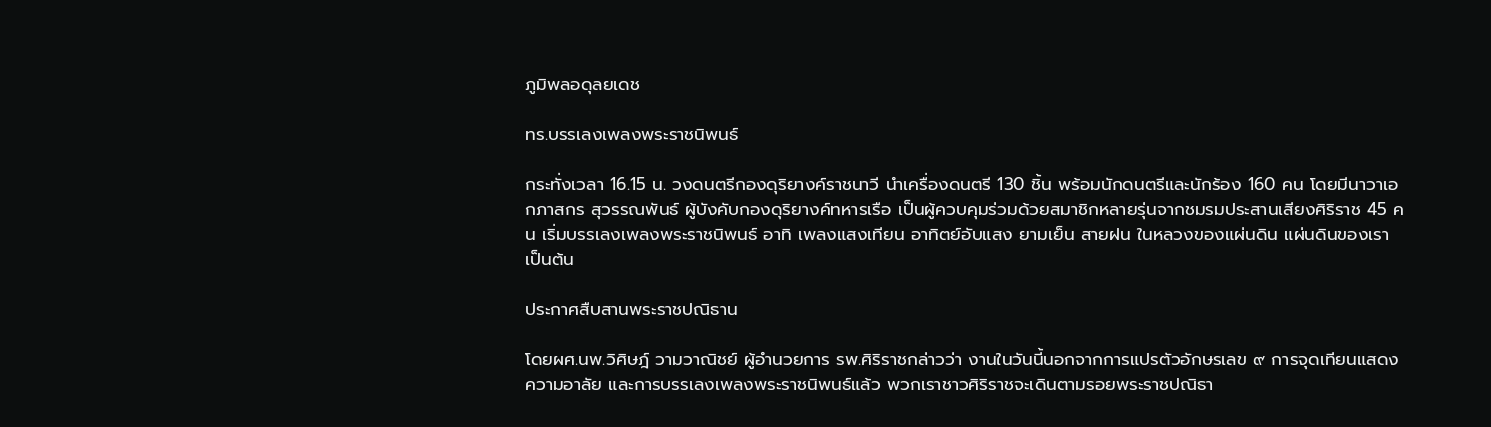ภูมิพลอดุลยเดช

ทร.บรรเลงเพลงพระราชนิพนธ์

กระทั่งเวลา 16.15 น. วงดนตรีกองดุริยางค์ราชนาวี นำเครื่องดนตรี 130 ชิ้น พร้อมนักดนตรีและนักร้อง 160 คน โดยมีนาวาเอกภาสกร สุวรรณพันธ์ ผู้บังคับกองดุริยางค์ทหารเรือ เป็นผู้ควบคุมร่วมด้วยสมาชิกหลายรุ่นจากชมรมประสานเสียงศิริราช 45 คน เริ่มบรรเลงเพลงพระราชนิพนธ์ อาทิ เพลงแสงเทียน อาทิตย์อับแสง ยามเย็น สายฝน ในหลวงของแผ่นดิน แผ่นดินของเรา เป็นต้น

ประกาศสืบสานพระราชปณิธาน

โดยผศ.นพ.วิศิษฎ์ วามวาณิชย์ ผู้อำนวยการ รพ.ศิริราชกล่าวว่า งานในวันนี้นอกจากการแปรตัวอักษรเลข ๙ การจุดเทียนแสดงความอาลัย และการบรรเลงเพลงพระราชนิพนธ์แล้ว พวกเราชาวศิริราชจะเดินตามรอยพระราชปณิธา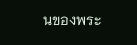นของพระ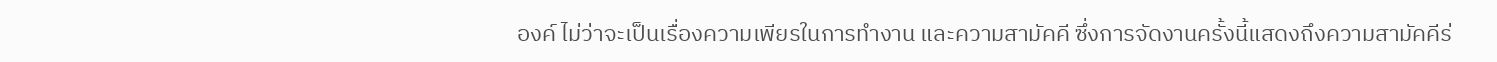องค์ ไม่ว่าจะเป็นเรื่องความเพียรในการทำงาน และความสามัคคี ซึ่งการจัดงานครั้งนี้แสดงถึงความสามัคคีร่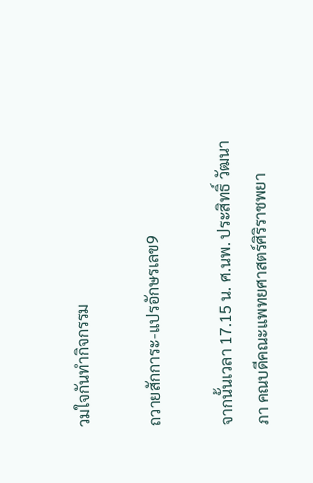วมใจกันทำกิจกรรม

ถวายสักการะ-แปรอักษรเลข9

จากนั้นเวลา 17.15 น. ศ.นพ. ประสิทธิ์ วัฒนาภา คณบดีคณะแพทยศาสตร์ศิริราชพยา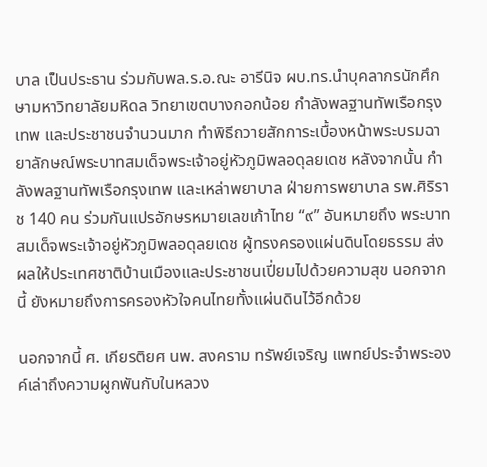บาล เป็นประธาน ร่วมกับพล.ร.อ.ณะ อารีนิจ ผบ.ทร.นำบุคลากรนักศึกษามหาวิทยาลัยมหิดล วิทยาเขตบางกอกน้อย กำลังพลฐานทัพเรือกรุงเทพ และประชาชนจำนวนมาก ทำพิธีถวายสักการะเบื้องหน้าพระบรมฉายาลักษณ์พระบาทสมเด็จพระเจ้าอยู่หัวภูมิพลอดุลยเดช หลังจากนั้น กำลังพลฐานทัพเรือกรุงเทพ และเหล่าพยาบาล ฝ่ายการพยาบาล รพ.ศิริราช 140 คน ร่วมกันแปรอักษรหมายเลขเก้าไทย “๙” อันหมายถึง พระบาทสมเด็จพระเจ้าอยู่หัวภูมิพลอดุลยเดช ผู้ทรงครองแผ่นดินโดยธรรม ส่งผลให้ประเทศชาติบ้านเมืองและประชาชนเปี่ยมไปด้วยความสุข นอกจากนี้ ยังหมายถึงการครองหัวใจคนไทยทั้งแผ่นดินไว้อีกด้วย

นอกจากนี้ ศ. เกียรติยศ นพ. สงคราม ทรัพย์เจริญ แพทย์ประจำพระองค์เล่าถึงความผูกพันกับในหลวง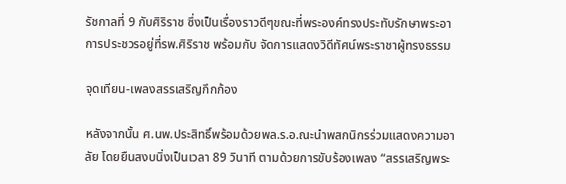รัชกาลที่ 9 กับศิริราช ซึ่งเป็นเรื่องราวดีๆขณะที่พระองค์ทรงประทับรักษาพระอาการประชวรอยู่ที่รพ.ศิริราช พร้อมกับ จัดการแสดงวิดีทัศน์พระราชาผู้ทรงธรรม

จุดเทียน-เพลงสรรเสริญกึกก้อง

หลังจากนั้น ศ.นพ.ประสิทธิ์พร้อมด้วยพล.ร.อ.ณะนำพสกนิกรร่วมแสดงความอาลัย โดยยืนสงบนิ่งเป็นเวลา 89 วินาที ตามด้วยการขับร้องเพลง “สรรเสริญพระ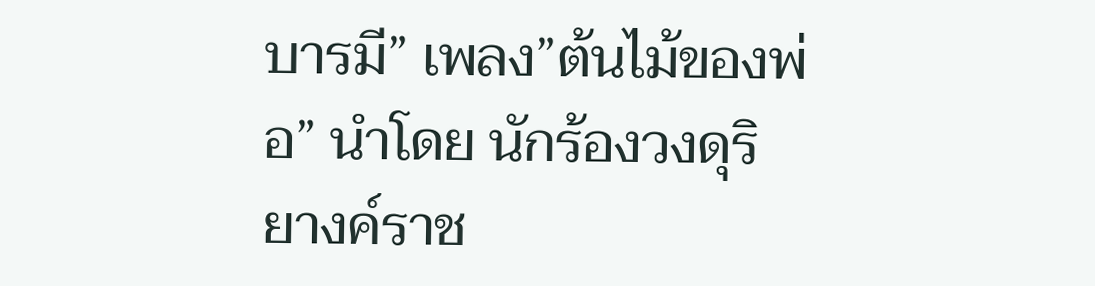บารมี” เพลง”ต้นไม้ของพ่อ” นำโดย นักร้องวงดุริยางค์ราช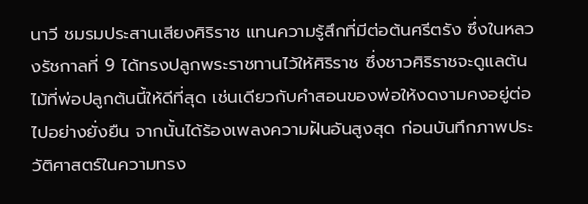นาวี ชมรมประสานเสียงศิริราช แทนความรู้สึกที่มีต่อต้นศรีตรัง ซึ่งในหลวงรัชกาลที่ 9 ได้ทรงปลูกพระราชทานไว้ให้ศิริราช ซึ่งชาวศิริราชจะดูแลต้นไม้ที่พ่อปลูกต้นนี้ให้ดีที่สุด เช่นเดียวกับคำสอนของพ่อให้งดงามคงอยู่ต่อไปอย่างยั่งยืน จากนั้นได้ร้องเพลงความฝันอันสูงสุด ก่อนบันทึกภาพประวัติศาสตร์ในความทรง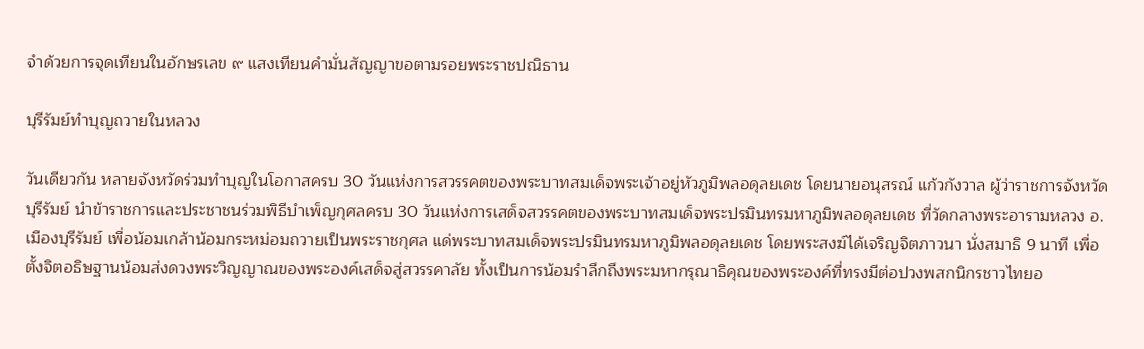จำด้วยการจุดเทียนในอักษรเลข ๙ แสงเทียนคำมั่นสัญญาขอตามรอยพระราชปณิธาน

บุรีรัมย์ทำบุญถวายในหลวง

วันเดียวกัน หลายจังหวัดร่วมทำบุญในโอกาสครบ 30 วันแห่งการสวรรคตของพระบาทสมเด็จพระเจ้าอยู่หัวภูมิพลอดุลยเดช โดยนายอนุสรณ์ แก้วกังวาล ผู้ว่าราชการจังหวัดบุรีรัมย์ นำข้าราชการและประชาชนร่วมพิธีบำเพ็ญกุศลครบ 30 วันแห่งการเสด็จสวรรคตของพระบาทสมเด็จพระปรมินทรมหาภูมิพลอดุลยเดช ที่วัดกลางพระอารามหลวง อ.เมืองบุรีรัมย์ เพื่อน้อมเกล้าน้อมกระหม่อมถวายเป็นพระราชกุศล แด่พระบาทสมเด็จพระปรมินทรมหาภูมิพลอดุลยเดช โดยพระสงฆ์ได้เจริญจิตภาวนา นั่งสมาธิ 9 นาที เพื่อตั้งจิตอธิษฐานน้อมส่งดวงพระวิญญาณของพระองค์เสด็จสู่สวรรคาลัย ทั้งเป็นการน้อมรำลึกถึงพระมหากรุณาธิคุณของพระองค์ที่ทรงมีต่อปวงพสกนิกรชาวไทยอ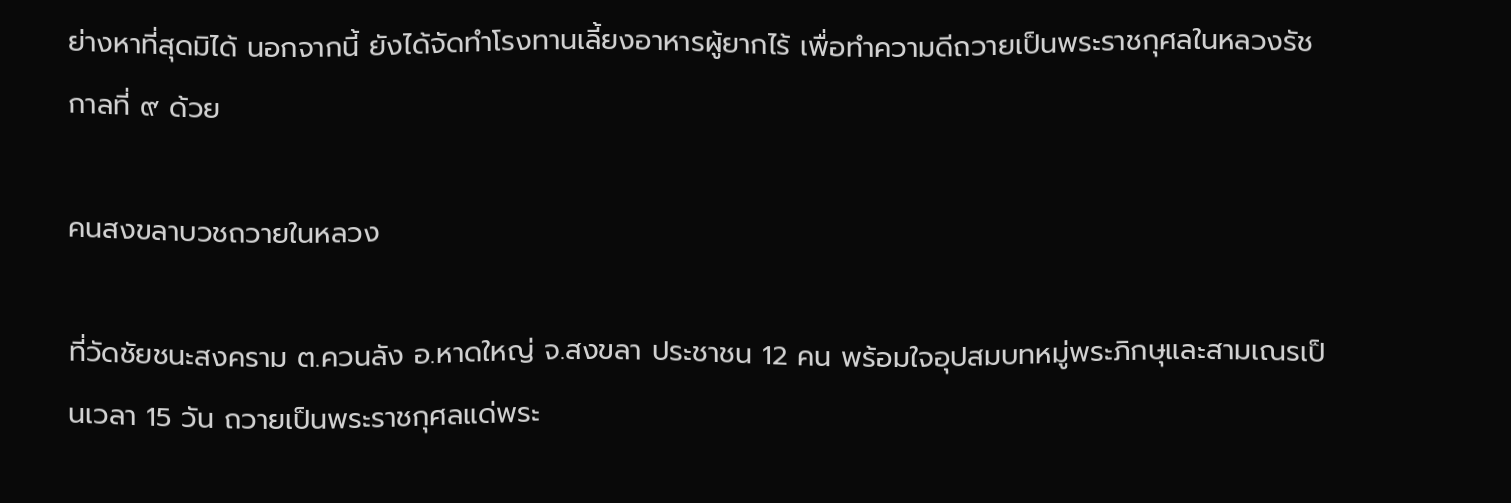ย่างหาที่สุดมิได้ นอกจากนี้ ยังได้จัดทำโรงทานเลี้ยงอาหารผู้ยากไร้ เพื่อทำความดีถวายเป็นพระราชกุศลในหลวงรัชกาลที่ ๙ ด้วย

คนสงขลาบวชถวายในหลวง

ที่วัดชัยชนะสงคราม ต.ควนลัง อ.หาดใหญ่ จ.สงขลา ประชาชน 12 คน พร้อมใจอุปสมบทหมู่พระภิกษุและสามเณรเป็นเวลา 15 วัน ถวายเป็นพระราชกุศลแด่พระ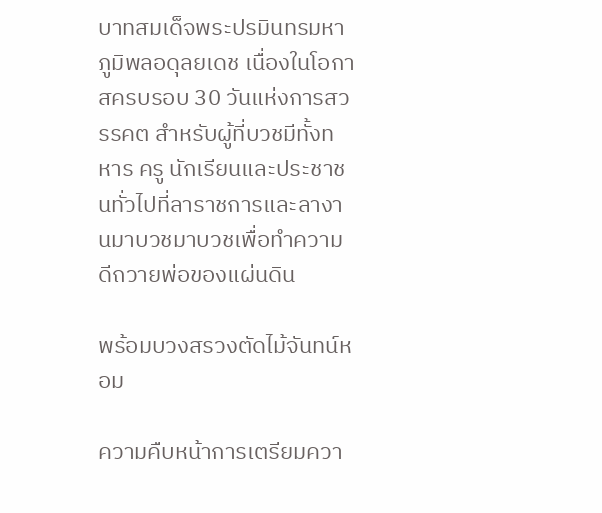บาทสมเด็จพระปรมินทรมหาภูมิพลอดุลยเดช เนื่องในโอกาสครบรอบ 30 วันแห่งการสวรรคต สำหรับผู้ที่บวชมีทั้งทหาร ครู นักเรียนและประชาชนทั่วไปที่ลาราชการและลางานมาบวชมาบวชเพื่อทำความดีถวายพ่อของแผ่นดิน

พร้อมบวงสรวงตัดไม้จันทน์หอม

ความคืบหน้าการเตรียมควา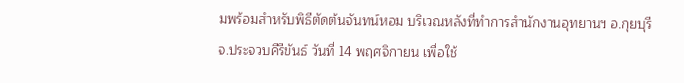มพร้อมสำหรับพิธีตัดต้นจันทน์หอม บริเวณหลังที่ทำการสำนักงานอุทยานฯ อ.กุยบุรี จ.ประจวบคีรีขันธ์ วันที่ 14 พฤศจิกายน เพื่อใช้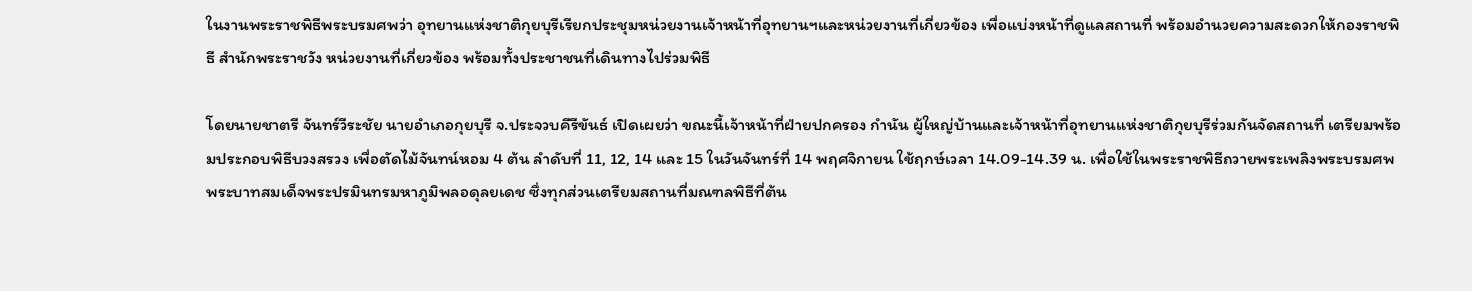ในงานพระราชพิธีพระบรมศพว่า อุทยานแห่งชาติกุยบุรีเรียกประชุมหน่วยงานเจ้าหน้าที่อุทยานฯและหน่วยงานที่เกี่ยวข้อง เพื่อแบ่งหน้าที่ดูแลสถานที่ พร้อมอำนวยความสะดวกให้กองราชพิธี สำนักพระราชวัง หน่วยงานที่เกี่ยวข้อง พร้อมทั้งประชาชนที่เดินทางไปร่วมพิธี

โดยนายชาตรี จันทร์วีระชัย นายอำเภอกุยบุรี จ.ประจวบคีรีขันธ์ เปิดเผยว่า ขณะนี้เจ้าหน้าที่ฝ่ายปกครอง กำนัน ผู้ใหญ่บ้านและเจ้าหน้าที่อุทยานแห่งชาติกุยบุรีร่วมกันจัดสถานที่ เตรียมพร้อมประกอบพิธีบวงสรวง เพื่อตัดไม้จันทน์หอม 4 ต้น ลำดับที่ 11, 12, 14 และ 15 ในวันจันทร์ที่ 14 พฤศจิกายน ใช้ฤกษ์เวลา 14.09-14.39 น. เพื่อใช้ในพระราชพิธีถวายพระเพลิงพระบรมศพพระบาทสมเด็จพระปรมินทรมหาภูมิพลอดุลยเดช ซึ่งทุกส่วนเตรียมสถานที่มณฑลพิธีที่ต้น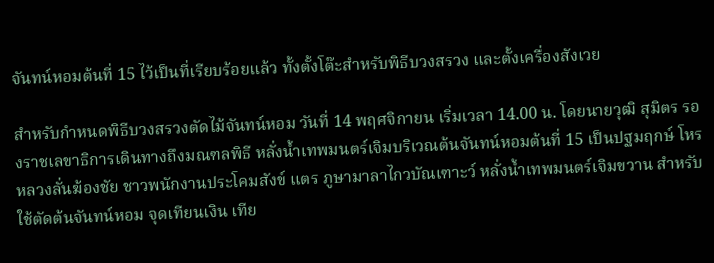จันทน์หอมต้นที่ 15 ไว้เป็นที่เรียบร้อยแล้ว ทั้งตั้งโต๊ะสำหรับพิธีบวงสรวง และตั้งเครื่องสังเวย

สำหรับกำหนดพิธีบวงสรวงตัดไม้จันทน์หอม วันที่ 14 พฤศจิกายน เริ่มเวลา 14.00 น. โดยนายวุฒิ สุมิตร รองราชเลขาธิการเดินทางถึงมณฑลพิธี หลั่งน้ำเทพมนตร์เจิมบริเวณต้นจันทน์หอมต้นที่ 15 เป็นปฐมฤกษ์ โหรหลวงลั่นฆ้องชัย ชาวพนักงานประโคมสังข์ แตร ภูษามาลาไกวบัณเฑาะว์ หลั่งน้ำเทพมนตร์เจิมขวาน สำหรับใช้ตัดต้นจันทน์หอม จุดเทียนเงิน เทีย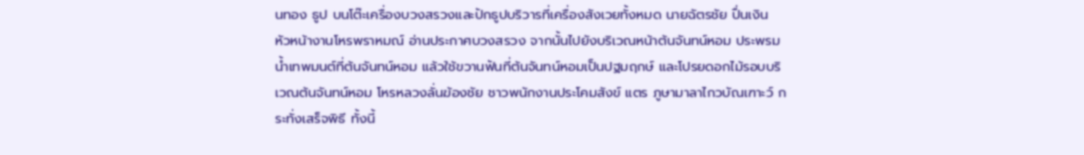นทอง ธูป บนโต๊ะเครื่องบวงสรวงและปักธูปบริวารที่เครื่องสังเวยทั้งหมด นายฉัตรชัย ปื่นเงิน หัวหน้างานโหรพราหมณ์ อ่านประกาศบวงสรวง จากนั้นไปยังบริเวณหน้าต้นจันทน์หอม ประพรมน้ำเทพมนต์ที่ต้นจันทน์หอม แล้วใช้ขวานฟันที่ต้นจันทน์หอมเป็นปฐมฤกษ์ และโปรยดอกไม้รอบบริเวณต้นจันทน์หอม โหรหลวงลั่นฆ้องชัย ชาวพนักงานประโคมสังข์ แตร ภูษามาลาไกวบัณเฑาะว์ กระทั่งเสร็จพิธี ทั้งนี้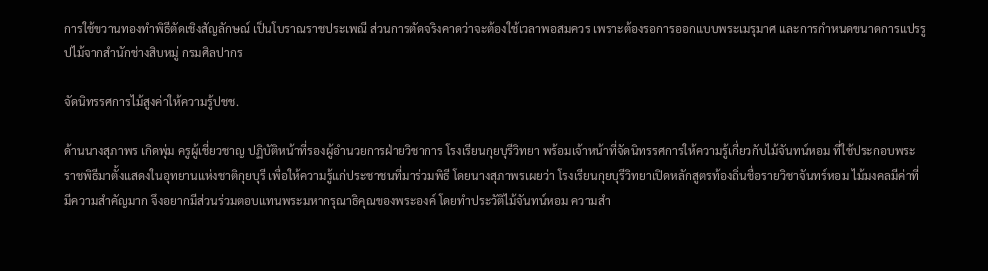การใช้ขวานทองทำพิธีตัดเชิงสัญลักษณ์ เป็นโบราณราชประเพณี ส่วนการตัดจริงคาดว่าจะต้องใช้เวลาพอสมควร เพราะต้องรอการออกแบบพระเมรุมาศ และการกำหนดขนาดการแปรรูปไม้จากสำนักช่างสิบหมู่ กรมศิลปากร

จัดนิทรรศการไม้สูงค่าให้ความรู้ปชช.

ด้านนางสุภาพร เกิดพุ่ม ครูผู้เชี่ยวชาญ ปฏิบัติหน้าที่รองผู้อำนวยการฝ่ายวิชาการ โรงเรียนกุยบุรีวิทยา พร้อมเจ้าหน้าที่จัดนิทรรศการให้ความรู้เกี่ยวกับไม้จันทน์หอม ที่ใช้ประกอบพระราชพิธีมาตั้งแสดงในอุทยานแห่งชาติกุยบุรี เพื่อให้ความรู้แก่ประชาชนที่มาร่วมพิธี โดยนางสุภาพรเผยว่า โรงเรียนกุยบุรีวิทยาเปิดหลักสูตรท้องถิ่นชื่อรายวิชาจันทร์หอม ไม้มงคลมีค่าที่มีความสำคัญมาก จึงอยากมีส่วนร่วมตอบแทนพระมหากรุณาธิคุณของพระองค์ โดยทำประวัติไม้จันทน์หอม ความสำ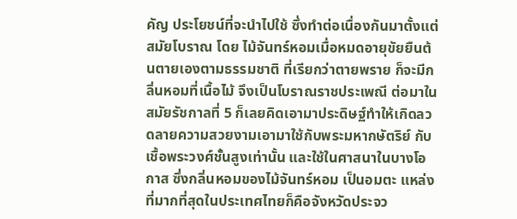คัญ ประโยชน์ที่จะนำไปใช้ ซึ่งทำต่อเนื่องกันมาตั้งแต่สมัยโบราณ โดย ไม้จันทร์หอมเมื่อหมดอายุขัยยืนต้นตายเองตามธรรมชาติ ที่เรียกว่าตายพราย ก็จะมีกลิ่นหอมที่เนื้อไม้ จึงเป็นโบราณราชประเพณี ต่อมาในสมัยรัชกาลที่ 5 ก็เลยคิดเอามาประดิษฐ์ทำให้เกิดลวดลายความสวยงามเอามาใช้กับพระมหากษัตริย์ กับเชื้อพระวงศ์ชั้นสูงเท่านั้น และใช้ในศาสนาในบางโอกาส ซึ่งกลิ่นหอมของไม้จันทร์หอม เป็นอมตะ แหล่งที่มากที่สุดในประเทศไทยก็คือจังหวัดประจว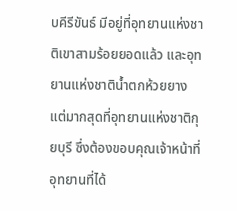บคีรีขันธ์ มีอยู่ที่อุทยานแห่งชาติเขาสามร้อยยอดแล้ว และอุทยานแห่งชาติน้ำตกห้วยยาง แต่มากสุดที่อุทยานแห่งชาติกุยบุรี ซึ่งต้องขอบคุณเจ้าหน้าที่ อุทยานที่ได้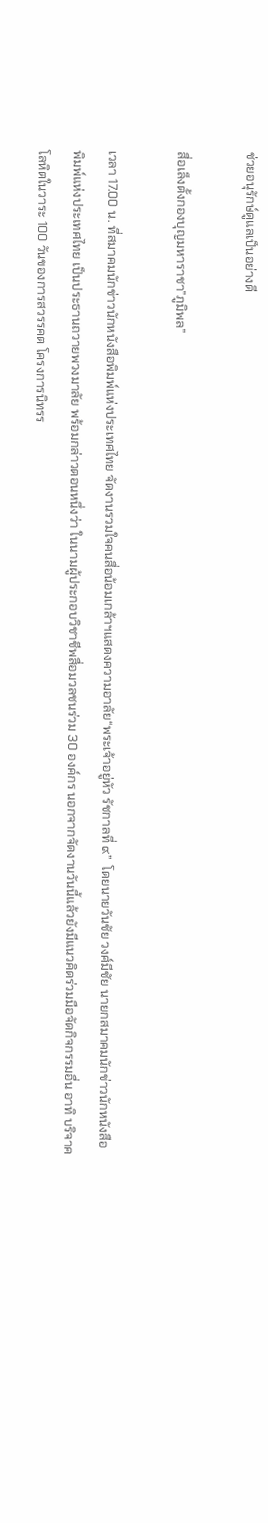ช่วยอนุรักษ์ดูแลเป็นอย่างดี

สื่อเล็งตั้งกองบุญมหาราชา”ภูมิพล”

เวลา 17.00 น. ที่สมาคมนักข่าวนักหนังสือพิมพ์แห่งประเทศไทย จัดงานรวมใจคนสื่อน้อมเกล้าฯแสดงความอาลัย“พระเจ้าอยู่หัว รัชกาลที่ ๙”  โดยนายวันชัย วงศ์มีชัย นายกสมาคมนักข่าวนักหนังสือพิมพ์แห่งประเทศไทย เป็นประธานถวายพวงมาลัย พร้อมกล่าวตอนหนึ่งว่า ในนามผู้ประกอบวิชาชีพสื่อมวลชนร่วม 30 องค์กร นอกจากจัดงานวันนี้แล้วยังมีแนวคิดร่วมมือจัดกิจกรรมอื่น อาทิ บริจาคโลหิตในวาระ 100 วันของการสวรรคต โครงการนิทรร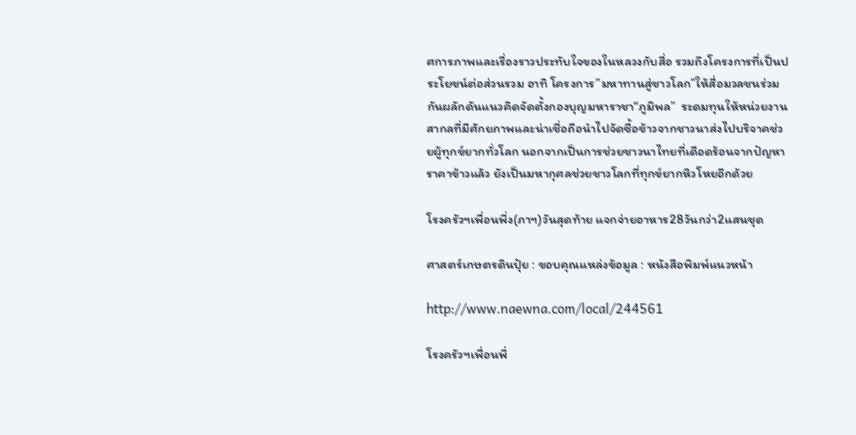ศการภาพและเรื่องราวประทับใจของในหลวงกับสื่อ รวมถึงโครงการที่เป็นประโยชน์ต่อส่วนรวม อาทิ โครงการ”มหาทานสู่ชาวโลก”ให้สื่อมวลชนร่วมกันผลักดันแนวคิดจัดตั้งกองบุญมหาราชา“ภูมิพล”  ระดมทุนให้หน่วยงานสากลที่มีศักยภาพและน่าเชื่อถือนำไปจัดซื้อข้าวจากชาวนาส่งไปบริจาคช่วยผู้ทุกข์ยากทั่วโลก นอกจากเป็นการช่วยชาวนาไทยที่เดือดร้อนจากปัญหาราคาข้าวแล้ว ยังเป็นมหากุศลช่วยชาวโลกที่ทุกข์ยากหิวโหยอีกด้วย

โรงครัวฯเพื่อนพึ่ง(ภาฯ)วันสุดท้าย แจกจ่ายอาหาร28วันกว่า2แสนชุด

ศาสตร์เกษตรดินปุ๋ย : ขอบคุณแหล่งข้อมูล : หนังสือพิมพ์แนวหน้า

http://www.naewna.com/local/244561

โรงครัวฯเพื่อนพึ่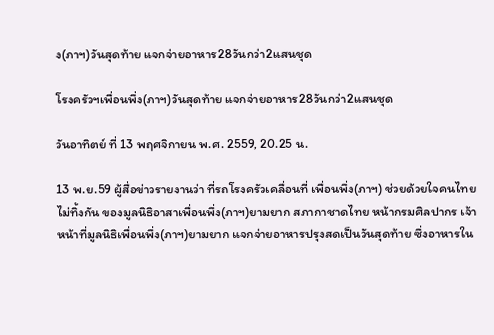ง(ภาฯ)วันสุดท้าย แจกจ่ายอาหาร28วันกว่า2แสนชุด

โรงครัวฯเพื่อนพึ่ง(ภาฯ)วันสุดท้าย แจกจ่ายอาหาร28วันกว่า2แสนชุด

วันอาทิตย์ ที่ 13 พฤศจิกายน พ.ศ. 2559, 20.25 น.

13 พ.ย.59 ผู้สื่อข่าวรายงานว่า ที่รถโรงครัวเคลื่อนที่ เพื่อนพึ่ง(ภาฯ) ช่วยด้วยใจคนไทยไม่ทิ้งกัน ของมูลนิธิอาสาเพื่อนพึ่ง(ภาฯ)ยามยาก สภากาชาดไทย หน้ากรมศิลปากร เจ้าหน้าที่มูลนิธิเพื่อนพึ่ง(ภาฯ)ยามยาก แจกจ่ายอาหารปรุงสดเป็นวันสุดท้าย ซึ่งอาหารใน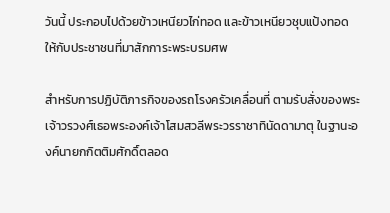วันนี้ ประกอบไปด้วยข้าวเหนียวไก่ทอด และข้าวเหนียวชุบแป้งทอด ให้กับประชาชนที่มาสักการะพระบรมศพ

สำหรับการปฏิบัติภารกิจของรถโรงครัวเคลื่อนที่ ตามรับสั่งของพระเจ้าวรวงศ์เธอพระองค์เจ้าโสมสวลีพระวรราชาทินัดดามาตุ ในฐานะองค์นายกกิตติมศักดิ์ตลอด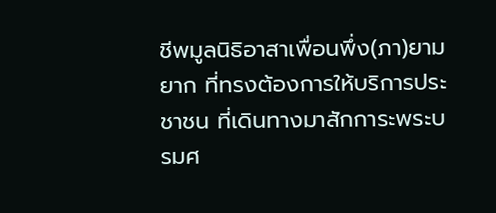ชีพมูลนิธิอาสาเพื่อนพึ่ง(ภา)ยามยาก ที่ทรงต้องการให้บริการประชาชน ที่เดินทางมาสักการะพระบรมศ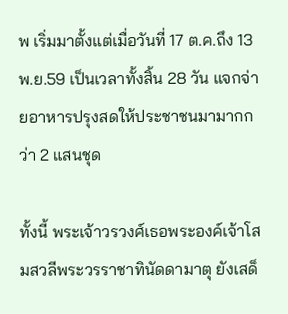พ เริ่มมาตั้งแต่เมื่อวันที่ 17 ต.ค.ถึง 13 พ.ย.59 เป็นเวลาทั้งสิ้น 28 วัน แจกจ่ายอาหารปรุงสดให้ประชาชนมามากกว่า 2 แสนชุด

ทั้งนี้ พระเจ้าวรวงศ์เธอพระองค์เจ้าโสมสวลีพระวรราชาทินัดดามาตุ ยังเสด็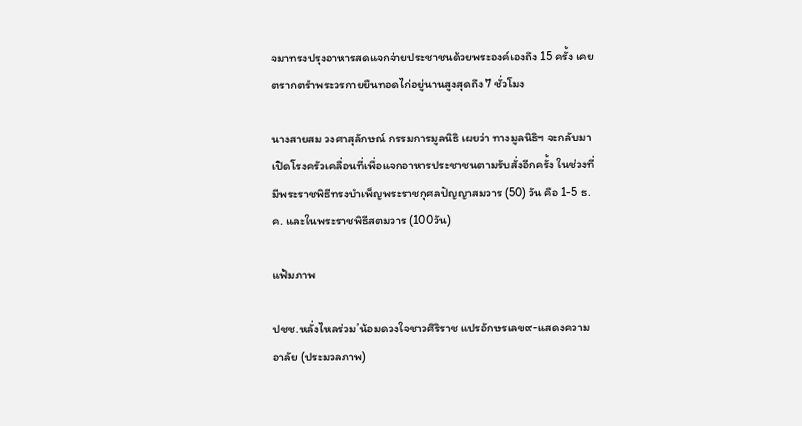จมาทรงปรุงอาหารสดแจกจ่ายประชาชนด้วยพระองค์เองถึง 15 ครั้ง เคยตรากตรำพระวรกายยืนทอดไก่อยู่นานสูงสุดถึง 7 ชั่วโมง

นางสายสม วงศาสุลักษณ์ กรรมการมูลนิธิ เผยว่า ทางมูลนิธิฯ จะกลับมาเปิดโรงครัวเคลื่อนที่เพื่อแจกอาหารประชาชนตามรับสั่งอีกครั้ง ในช่วงที่มีพระราชพิธีทรงบำเพ็ญพระราชกุศลปัญญาสมวาร (50) วัน คือ 1-5 ธ.ค. และในพระราชพิธีสตมวาร (100วัน)

แฟ้มภาพ

ปชช.หลั่งไหลร่วม’น้อมดวงใจชาวศิริราช แปรอักษรเลข๙-แสดงความอาลัย (ประมวลภาพ)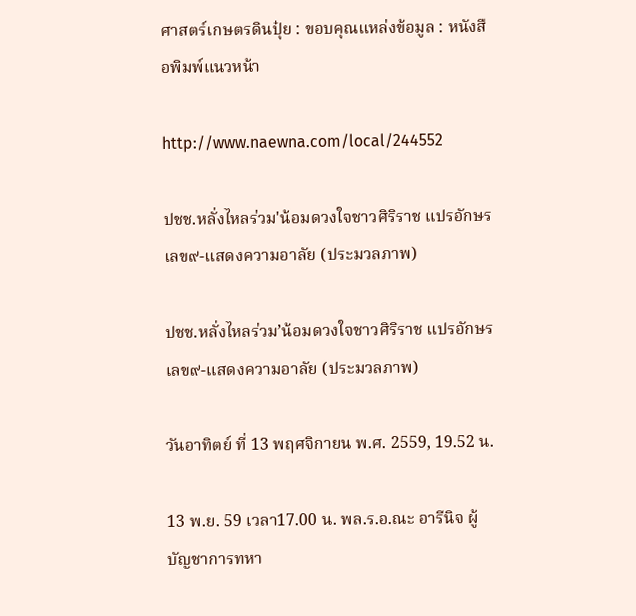ศาสตร์เกษตรดินปุ๋ย : ขอบคุณแหล่งข้อมูล : หนังสือพิมพ์แนวหน้า

http://www.naewna.com/local/244552

ปชช.หลั่งไหลร่วม'น้อมดวงใจชาวศิริราช แปรอักษรเลข๙-แสดงความอาลัย (ประมวลภาพ)

ปชช.หลั่งไหลร่วม’น้อมดวงใจชาวศิริราช แปรอักษรเลข๙-แสดงความอาลัย (ประมวลภาพ)

วันอาทิตย์ ที่ 13 พฤศจิกายน พ.ศ. 2559, 19.52 น.

13 พ.ย. 59 เวลา17.00 น. พล.ร.อ.ณะ อารีนิจ ผู้บัญชาการทหา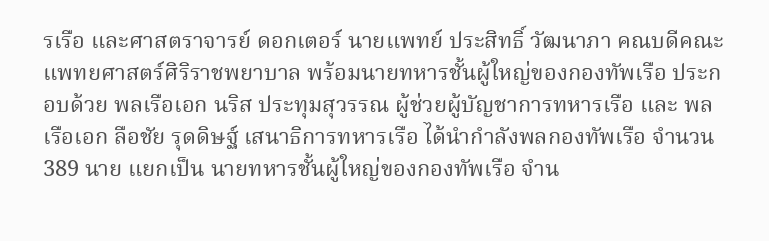รเรือ และศาสตราจารย์ ดอกเตอร์ นายแพทย์ ประสิทธิ์ วัฒนาภา คณบดีคณะแพทยศาสตร์ศิริราชพยาบาล พร้อมนายทหารชั้นผู้ใหญ่ของกองทัพเรือ ประกอบด้วย พลเรือเอก นริส ประทุมสุวรรณ ผู้ช่วยผู้บัญชาการทหารเรือ และ พลเรือเอก ลือชัย รุดดิษฐ์ เสนาธิการทหารเรือ ได้นำกำลังพลกองทัพเรือ จำนวน 389 นาย แยกเป็น นายทหารชั้นผู้ใหญ่ของกองทัพเรือ จำน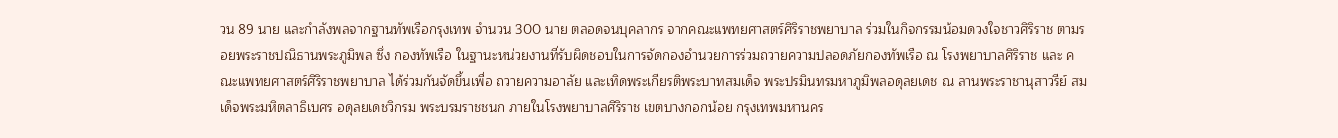วน 89 นาย และกำลังพลจากฐานทัพเรือกรุงเทพ จำนวน 300 นาย ตลอดจนบุคลากร จากคณะแพทยศาสตร์ศิริราชพยาบาล ร่วมในกิจกรรมน้อมดวงใจชาวศิริราช ตามรอยพระราชปณิธานพระภูมิพล ซึ่ง กองทัพเรือ ในฐานะหน่วยงานที่รับผิดชอบในการจัดกองอำนวยการร่วมถวายความปลอดภัยกองทัพเรือ ณ โรงพยาบาลศิริราช และ คณะแพทยศาสตร์ศิริราชพยาบาล ได้ร่วมกันจัดขึ้นเพื่อ ถวายความอาลัย และเทิดพระเกียรติพระบาทสมเด็จ พระปรมินทรมหาภูมิพลอดุลยเดช ณ ลานพระราชานุสาวรีย์ สมเด็จพระมหิตลาธิเบศร อดุลยเดชวิกรม พระบรมราชชนก ภายในโรงพยาบาลศิริราช เขตบางกอกน้อย กรุงเทพมหานคร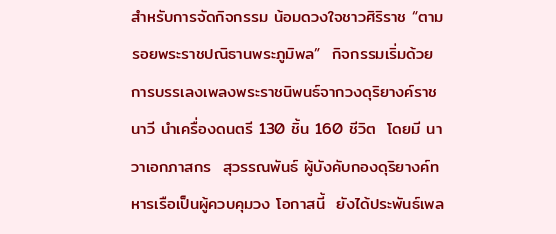สำหรับการจัดกิจกรรม น้อมดวงใจชาวศิริราช “ตามรอยพระราชปณิธานพระภูมิพล”  กิจกรรมเริ่มด้วย การบรรเลงเพลงพระราชนิพนธ์จากวงดุริยางค์ราชนาวี นำเครื่องดนตรี 130 ชิ้น 160 ชีวิต  โดยมี นาวาเอกภาสกร  สุวรรณพันธ์ ผู้บังคับกองดุริยางค์ทหารเรือเป็นผู้ควบคุมวง โอกาสนี้  ยังได้ประพันธ์เพล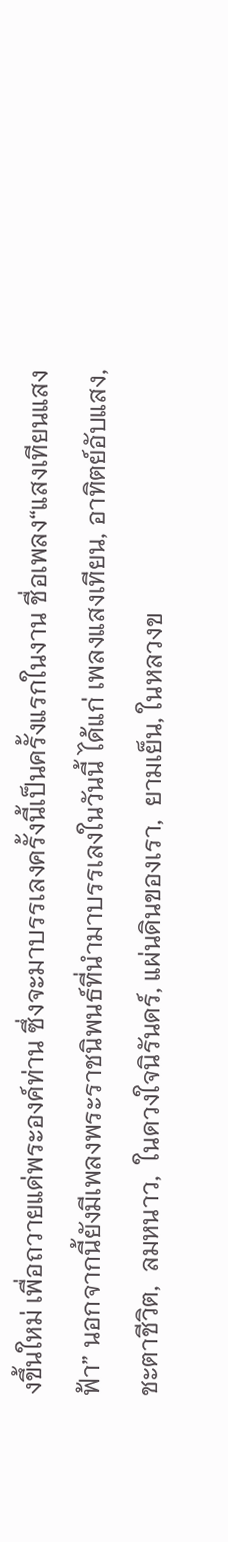งขึ้นใหม่ เพื่อถวายแด่พระองค์ท่าน ซึ่งจะมาบรรเลงครั้งนี้เป็นครั้งแรกในงาน ชื่อเพลง“แสงเทียนแสงฟ้า” นอกจากนี้ยังมีเพลงพระราชนิพนธ์ที่นำมาบรรเลงในวันนี้ ได้แก่ เพลงแสงเทียน, อาทิตย์อับแสง, ชะตาชีวิต,  ลมหนาว,  ในดวงใจนิรันดร์, แผ่นดินของเรา,  ยามเย็น, ในหลวงข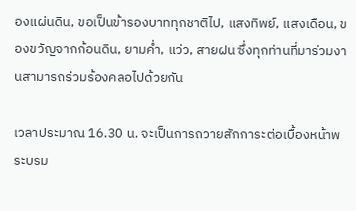องแผ่นดิน, ขอเป็นข้ารองบาททุกชาติไป, แสงทิพย์, แสงเดือน, ของขวัญจากก้อนดิน, ยามค่ำ, แว่ว, สายฝน ซึ่งทุกท่านที่มาร่วมงานสามารถร่วมร้องคลอไปด้วยกัน

เวลาประมาณ 16.30 น. จะเป็นการถวายสักการะต่อเบื้องหน้าพระบรม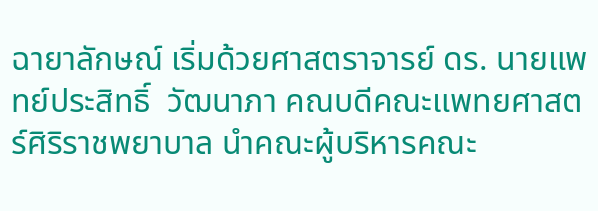ฉายาลักษณ์ เริ่มด้วยศาสตราจารย์ ดร. นายแพทย์ประสิทธิ์  วัฒนาภา คณบดีคณะแพทยศาสตร์ศิริราชพยาบาล นำคณะผู้บริหารคณะ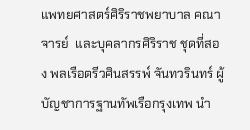แพทยศาสตร์ศิริราชพยาบาล คณาจารย์  และบุคลากรศิริราช ชุดที่สอง พลเรือตรีวศินสรรพ์ จันทวรินทร์ ผู้บัญชาการฐานทัพเรือกรุงเทพ นำ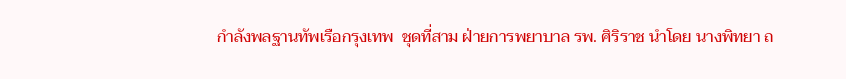กำลังพลฐานทัพเรือกรุงเทพ  ชุดที่สาม ฝ่ายการพยาบาล รพ. ศิริราช นำโดย นางพิทยา ถ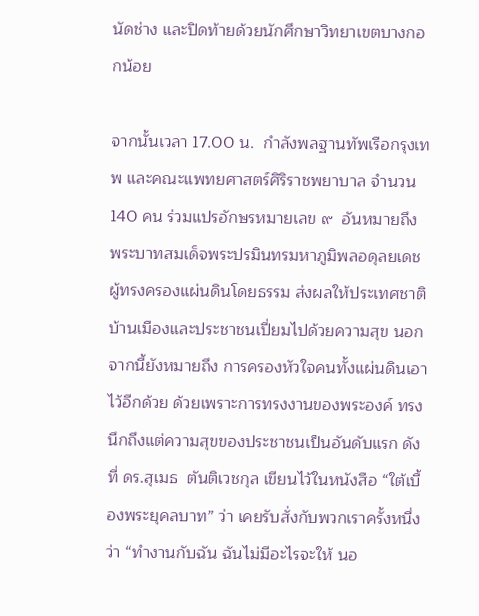นัดช่าง และปิดท้ายด้วยนักศึกษาวิทยาเขตบางกอกน้อย

จากนั้นเวลา 17.00 น.  กำลังพลฐานทัพเรือกรุงเทพ และคณะแพทยศาสตร์ศิริราชพยาบาล จำนวน140 คน ร่วมแปรอักษรหมายเลข ๙  อันหมายถึง พระบาทสมเด็จพระปรมินทรมหาภูมิพลอดุลยเดช   ผู้ทรงครองแผ่นดินโดยธรรม ส่งผลให้ประเทศชาติบ้านเมืองและประชาชนเปี่ยมไปด้วยความสุข นอกจากนี้ยังหมายถึง การครองหัวใจคนทั้งแผ่นดินเอาไว้อีกด้วย ด้วยเพราะการทรงงานของพระองค์ ทรงนึกถึงแต่ความสุขของประชาชนเป็นอันดับแรก ดังที่ ดร.สุเมธ  ตันติเวชกุล เขียนไว้ในหนังสือ “ใต้เบื้องพระยุคลบาท” ว่า เคยรับสั่งกับพวกเราครั้งหนึ่งว่า “ทำงานกับฉัน ฉันไม่มีอะไรจะให้ นอ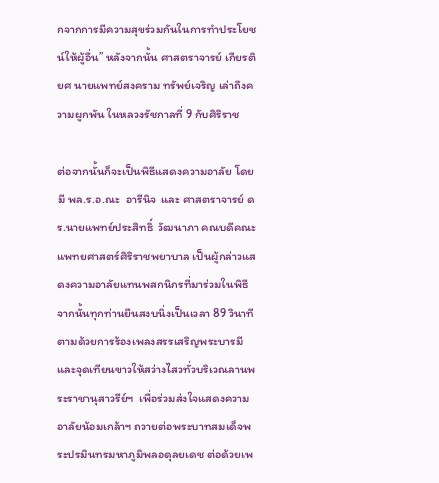กจากการมีความสุขร่วมกันในการทำประโยชน์ให้ผู้อื่น” หลังจากนั้น ศาสตราจารย์ เกียรติยศ นายแพทย์สงคราม ทรัพย์เจริญ เล่าถึงความผูกพัน ในหลวงรัชกาลที่ 9 กับศิริราช

ต่อจากนั้นก็จะเป็นพิธีแสดงความอาลัย โดยมี พล.ร.อ.ณะ  อารีนิจ  และ ศาสตราจารย์ ดร.นายแพทย์ประสิทธิ์  วัฒนาภา คณบดีคณะแพทยศาสตร์ศิริราชพยาบาล เป็นผู้กล่าวแสดงความอาลัยแทนพสกนิกรที่มาร่วมในพิธี จากนั้นทุกท่านยืนสงบนิ่งเป็นเวลา 89 วินาที  ตามด้วยการร้องเพลงสรรเสริญพระบารมี และจุดเทียนขาวให้สว่างไสวทั่วบริเวณลานพระราชานุสาวรีย์ฯ  เพื่อร่วมส่งใจแสดงความอาลัยน้อมเกล้าฯ ถวายต่อพระบาทสมเด็จพระปรมินทรมหาภูมิพลอดุลยเดช ต่อด้วยเพ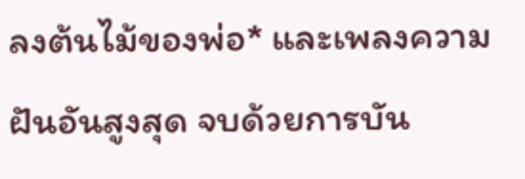ลงต้นไม้ของพ่อ* และเพลงความฝันอันสูงสุด จบด้วยการบัน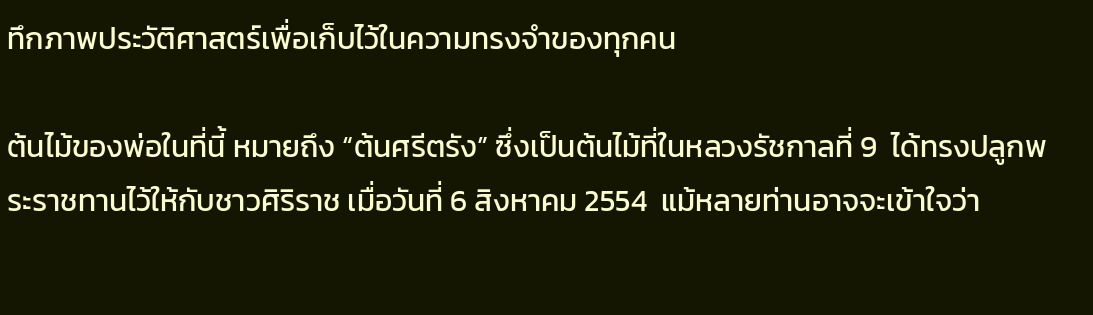ทึกภาพประวัติศาสตร์เพื่อเก็บไว้ในความทรงจำของทุกคน

ต้นไม้ของพ่อในที่นี้ หมายถึง “ต้นศรีตรัง” ซึ่งเป็นต้นไม้ที่ในหลวงรัชกาลที่ 9  ได้ทรงปลูกพระราชทานไว้ให้กับชาวศิริราช เมื่อวันที่ 6 สิงหาคม 2554  แม้หลายท่านอาจจะเข้าใจว่า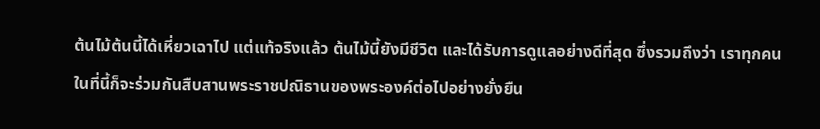ต้นไม้ต้นนี้ได้เหี่ยวเฉาไป แต่แท้จริงแล้ว ต้นไม้นี้ยังมีชีวิต และได้รับการดูแลอย่างดีที่สุด ซึ่งรวมถึงว่า เราทุกคนในที่นี้ก็จะร่วมกันสืบสานพระราชปณิธานของพระองค์ต่อไปอย่างยั่งยืน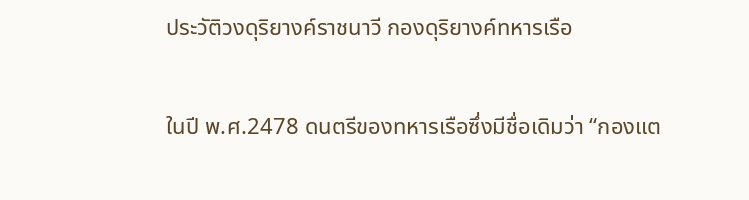ประวัติวงดุริยางค์ราชนาวี กองดุริยางค์ทหารเรือ

ในปี พ.ศ.2478 ดนตรีของทหารเรือซึ่งมีชื่อเดิมว่า “กองแต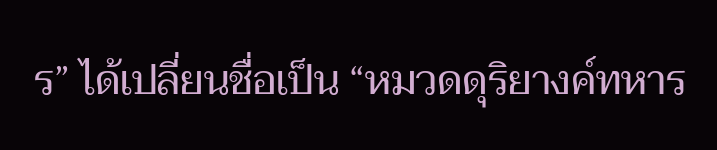ร” ได้เปลี่ยนชื่อเป็น “หมวดดุริยางค์ทหาร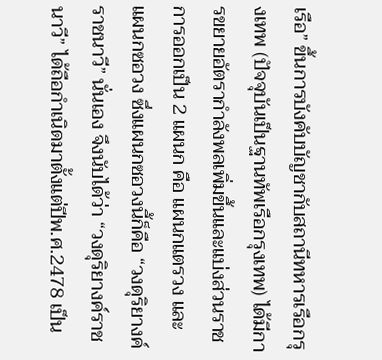เรือ” ขึ้นการบังคับบัญชากับสถานีทหารเรือกรุงเทพ (ปัจจุบันเป็นฐานทัพเรือกรุงเทพ) ได้มีการขยายอัตรากำลังพลเพิ่มขึ้นและแบ่งส่วนราชการออกเป็น 2 แผนก คือ แผนกแตรวง และ แผนกซอวง ซึ่งแผนกซอวงนี้ก็คือ “วงดุริยางค์ราชนาวี” นั่นเอง จึงนับได้ว่า “วงดุริยางค์ราชนาวี” ได้ถือกำเนิดมาตั้งแต่ปีพ.ศ.2478 เป็น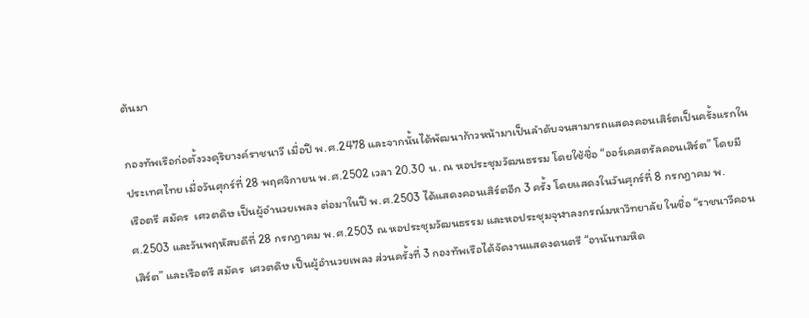ต้นมา

กองทัพเรือก่อตั้งวงดุริยางค์ราชนาวี เมื่อปี พ.ศ.2478 และจากนั้นได้พัฒนาก้าวหน้ามาเป็นลำดับจนสามารถแสดงคอนเสิร์ตเป็นครั้งแรกในประเทศไทย เมื่อวันศุกร์ที่ 28 พฤศจิกายน พ.ศ.2502 เวลา 20.30 น. ณ หอประชุมวัฒนธรรม โดยใช้ชื่อ “ออร์เคสตรัลคอนเสิร์ต” โดยมี เรือตรี สมัคร  เศวตดิษ เป็นผู้อำนวยเพลง ต่อมาในปี พ.ศ.2503 ได้แสดงคอนเสิร์ตอีก 3 ครั้ง โดยแสดงในวันศุกร์ที่ 8 กรกฎาคม พ.ศ.2503 และวันพฤหัสบดีที่ 28 กรกฎาคม พ.ศ.2503 ณ หอประชุมวัฒนธรรม และหอประชุมจุฬาลงกรณ์มหาวิทยาลัย ในชื่อ “ราชนาวีคอนเสิร์ต” และเรือตรี สมัคร  เศวตดิษ เป็นผู้อำนวยเพลง ส่วนครั้งที่ 3 กองทัพเรือได้จัดงานแสดงดนตรี “อานันทมหิด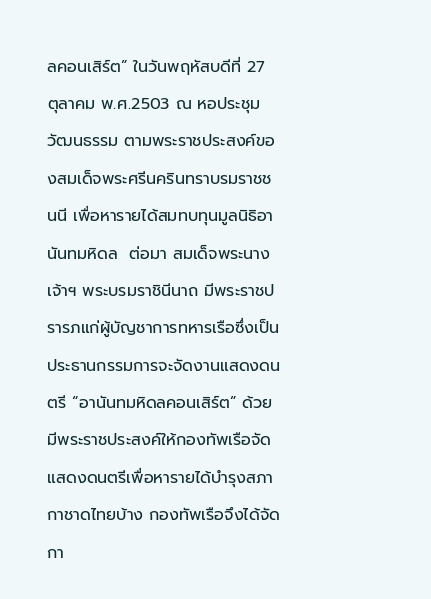ลคอนเสิร์ต” ในวันพฤหัสบดีที่ 27 ตุลาคม พ.ศ.2503 ณ หอประชุมวัฒนธรรม ตามพระราชประสงค์ของสมเด็จพระศรีนครินทราบรมราชชนนี เพื่อหารายได้สมทบทุนมูลนิธิอานันทมหิดล  ต่อมา สมเด็จพระนางเจ้าฯ พระบรมราชินีนาถ มีพระราชปรารภแก่ผู้บัญชาการทหารเรือซึ่งเป็นประธานกรรมการจะจัดงานแสดงดนตรี “อานันทมหิดลคอนเสิร์ต” ด้วยมีพระราชประสงค์ให้กองทัพเรือจัดแสดงดนตรีเพื่อหารายได้บำรุงสภากาชาดไทยบ้าง กองทัพเรือจึงได้จัดกา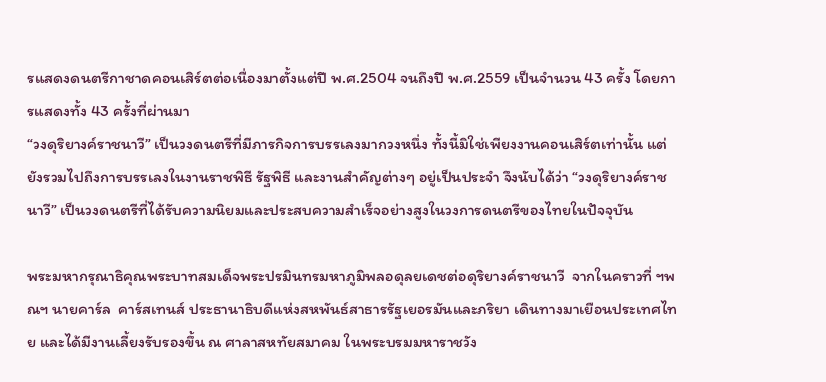รแสดงดนตรีกาชาดคอนเสิร์ตต่อเนื่องมาตั้งแต่ปี พ.ศ.2504 จนถึงปี พ.ศ.2559 เป็นจำนวน 43 ครั้ง โดยการแสดงทั้ง 43 ครั้งที่ผ่านมา
“วงดุริยางค์ราชนาวี” เป็นวงดนตรีที่มีภารกิจการบรรเลงมากวงหนึ่ง ทั้งนี้มิใช่เพียงงานคอนเสิร์ตเท่านั้น แต่ยังรวมไปถึงการบรรเลงในงานราชพิธี รัฐพิธี และงานสำคัญต่างๆ อยู่เป็นประจำ จึงนับได้ว่า “วงดุริยางค์ราชนาวี” เป็นวงดนตรีที่ได้รับความนิยมและประสบความสำเร็จอย่างสูงในวงการดนตรีของไทยในปัจจุบัน

พระมหากรุณาธิคุณพระบาทสมเด็จพระปรมินทรมหาภูมิพลอดุลยเดชต่อดุริยางค์ราชนาวี  จากในคราวที่ ฯพณฯ นายคาร์ล  คาร์สเทนส์ ประธานาธิบดีแห่งสหพันธ์สาธารรัฐเยอรมันและภริยา เดินทางมาเยือนประเทศไทย และได้มีงานเลี้ยงรับรองขึ้น ณ ศาลาสหทัยสมาคม ในพระบรมมหาราชวัง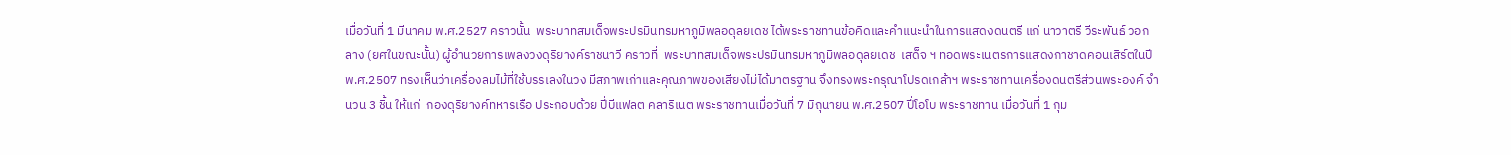เมื่อวันที่ 1 มีนาคม พ.ศ.2527 คราวนั้น  พระบาทสมเด็จพระปรมินทรมหาภูมิพลอดุลยเดช ได้พระราชทานข้อคิดและคำแนะนำในการแสดงดนตรี แก่ นาวาตรี วีระพันธ์ วอกลาง (ยศในขณะนั้น) ผู้อำนวยการเพลงวงดุริยางค์ราชนาวี คราวที่  พระบาทสมเด็จพระปรมินทรมหาภูมิพลอดุลยเดช  เสด็จ ฯ ทอดพระเนตรการแสดงกาชาดคอนเสิร์ตในปี พ.ศ.2507 ทรงเห็นว่าเครื่องลมไม้ที่ใช้บรรเลงในวง มีสภาพเก่าและคุณภาพของเสียงไม่ได้มาตรฐาน จึงทรงพระกรุณาโปรดเกล้าฯ พระราชทานเครื่องดนตรีส่วนพระองค์ จำนวน 3 ชิ้น ให้แก่  กองดุริยางค์ทหารเรือ ประกอบด้วย ปี่บีแฟลต คลาริเนต พระราชทานเมื่อวันที่ 7 มิถุนายน พ.ศ.2507 ปี่โอโบ พระราชทาน เมื่อวันที่ 1 กุม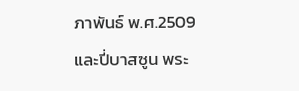ภาพันธ์ พ.ศ.2509  และปี่บาสซูน พระ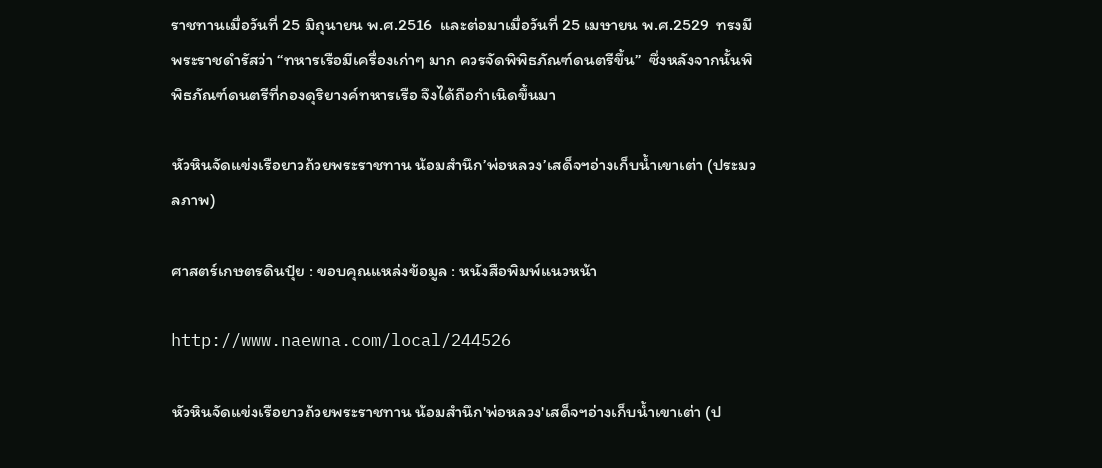ราชทานเมื่อวันที่ 25 มิถุนายน พ.ศ.2516  และต่อมาเมื่อวันที่ 25 เมษายน พ.ศ.2529  ทรงมีพระราชดำรัสว่า “ทหารเรือมีเครื่องเก่าๆ มาก ควรจัดพิพิธภัณฑ์ดนตรีขึ้น”  ซึ่งหลังจากนั้นพิพิธภัณฑ์ดนตรีที่กองดุริยางค์ทหารเรือ จึงได้ถือกำเนิดขึ้นมา

หัวหินจัดแข่งเรือยาวถ้วยพระราชทาน น้อมสำนึก’พ่อหลวง’เสด็จฯอ่างเก็บน้ำเขาเต่า (ประมวลภาพ)

ศาสตร์เกษตรดินปุ๋ย : ขอบคุณแหล่งข้อมูล : หนังสือพิมพ์แนวหน้า

http://www.naewna.com/local/244526

หัวหินจัดแข่งเรือยาวถ้วยพระราชทาน น้อมสำนึก'พ่อหลวง'เสด็จฯอ่างเก็บน้ำเขาเต่า (ป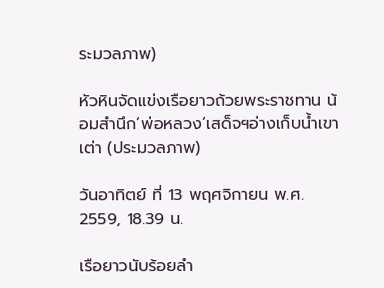ระมวลภาพ)

หัวหินจัดแข่งเรือยาวถ้วยพระราชทาน น้อมสำนึก’พ่อหลวง’เสด็จฯอ่างเก็บน้ำเขาเต่า (ประมวลภาพ)

วันอาทิตย์ ที่ 13 พฤศจิกายน พ.ศ. 2559, 18.39 น.

เรือยาวนับร้อยลำ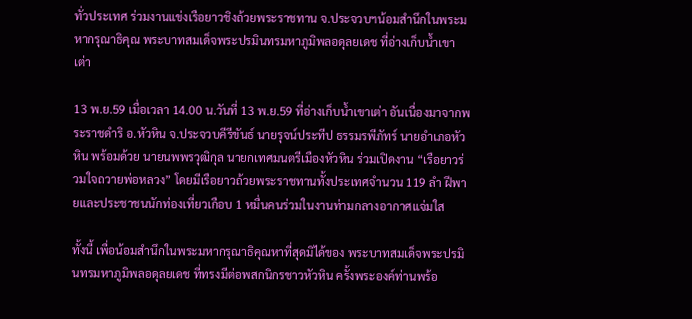ทั่วประเทศ ร่วมงานแข่งเรือยาวชิงถ้วยพระราชทาน จ.ประจวบฯน้อมสำนึกในพระมหากรุณาธิคุณ พระบาทสมเด็จพระปรมินทรมหาภูมิพลอดุลยเดช ที่อ่างเก็บน้ำเขาเต่า

13 พ.ย.59 เมื่อเวลา 14.00 น.วันที่ 13 พ.ย.59 ที่อ่างเก็บน้ำเขาเต่า อันเนื่องมาจากพระราชดำริ อ.หัวหิน จ.ประจวบคีรีขันธ์ นายรุจน์ประทีป ธรรมรพีภัทร์ นายอำเภอหัวหิน พร้อมด้วย นายนพพรวุฒิกุล นายกเทศมนตรีเมืองหัวหิน ร่วมเปิดงาน “เรือยาวร่วมใจถวายพ่อหลวง” โดยมีเรือยาวถ้วยพระราชทานทั้งประเทศจำนวน 119 ลำ ฝีพายและประชาชนนักท่องเที่ยวเกือบ 1 หมื่นคนร่วมในงานท่ามกลางอากาศแจ่มใส

ทั้งนี้ เพื่อน้อมสำนึกในพระมหากรุณาธิคุณหาที่สุดมิได้ของ พระบาทสมเด็จพระปรมินทรมหาภูมิพลอดุลยเดช ที่ทรงมีต่อพสกนิกรชาวหัวหิน ครั้งพระองค์ท่านพร้อ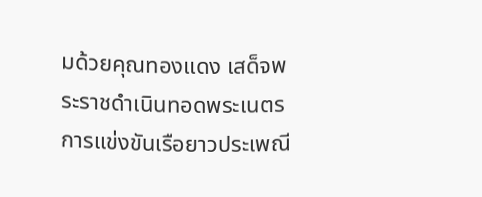มด้วยคุณทองแดง เสด็จพระราชดำเนินทอดพระเนตร การแข่งขันเรือยาวประเพณี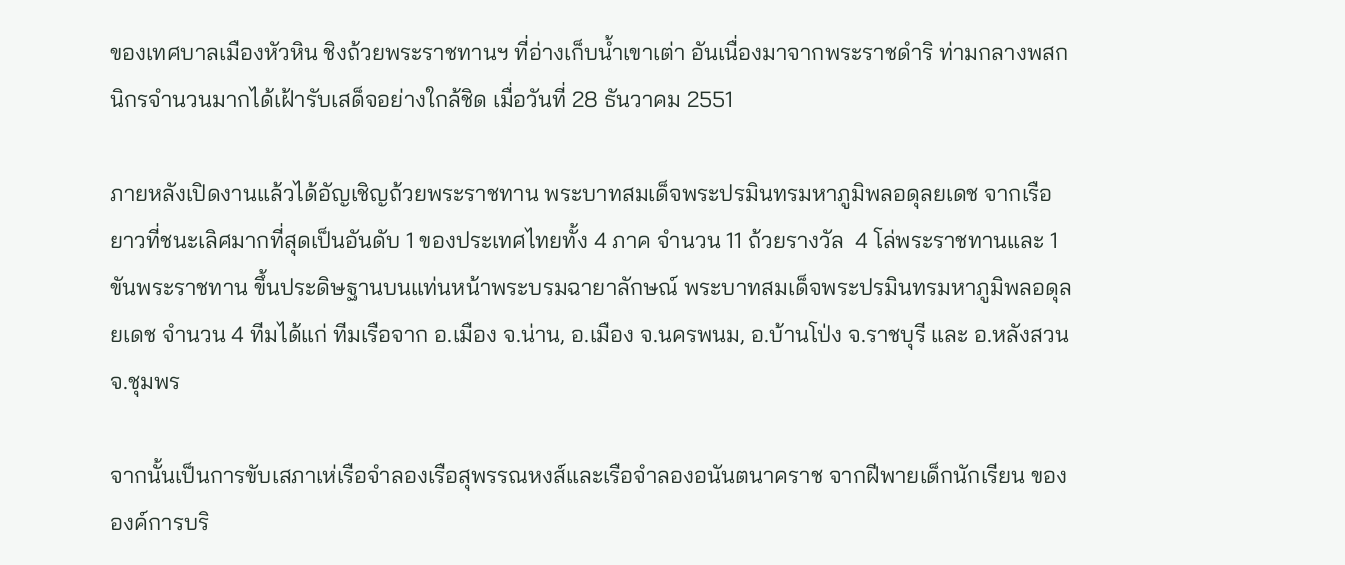ของเทศบาลเมืองหัวหิน ชิงถ้วยพระราชทานฯ ที่อ่างเก็บน้ำเขาเต่า อันเนื่องมาจากพระราชดำริ ท่ามกลางพสกนิกรจำนวนมากได้เฝ้ารับเสด็จอย่างใกล้ชิด เมื่อวันที่ 28 ธันวาคม 2551

ภายหลังเปิดงานแล้วได้อัญเชิญถ้วยพระราชทาน พระบาทสมเด็จพระปรมินทรมหาภูมิพลอดุลยเดช จากเรือยาวที่ชนะเลิศมากที่สุดเป็นอันดับ 1 ของประเทศไทยทั้ง 4 ภาค จำนวน 11 ถ้วยรางวัล  4 โล่พระราชทานและ 1 ขันพระราชทาน ขึ้นประดิษฐานบนแท่นหน้าพระบรมฉายาลักษณ์ พระบาทสมเด็จพระปรมินทรมหาภูมิพลอดุลยเดช จำนวน 4 ทีมได้แก่ ทีมเรือจาก อ.เมือง จ.น่าน, อ.เมือง จ.นครพนม, อ.บ้านโป่ง จ.ราชบุรี และ อ.หลังสวน จ.ชุมพร

จากนั้นเป็นการขับเสภาเห่เรือจำลองเรือสุพรรณหงส์และเรือจำลองอนันตนาคราช จากฝีพายเด็กนักเรียน ขององค์การบริ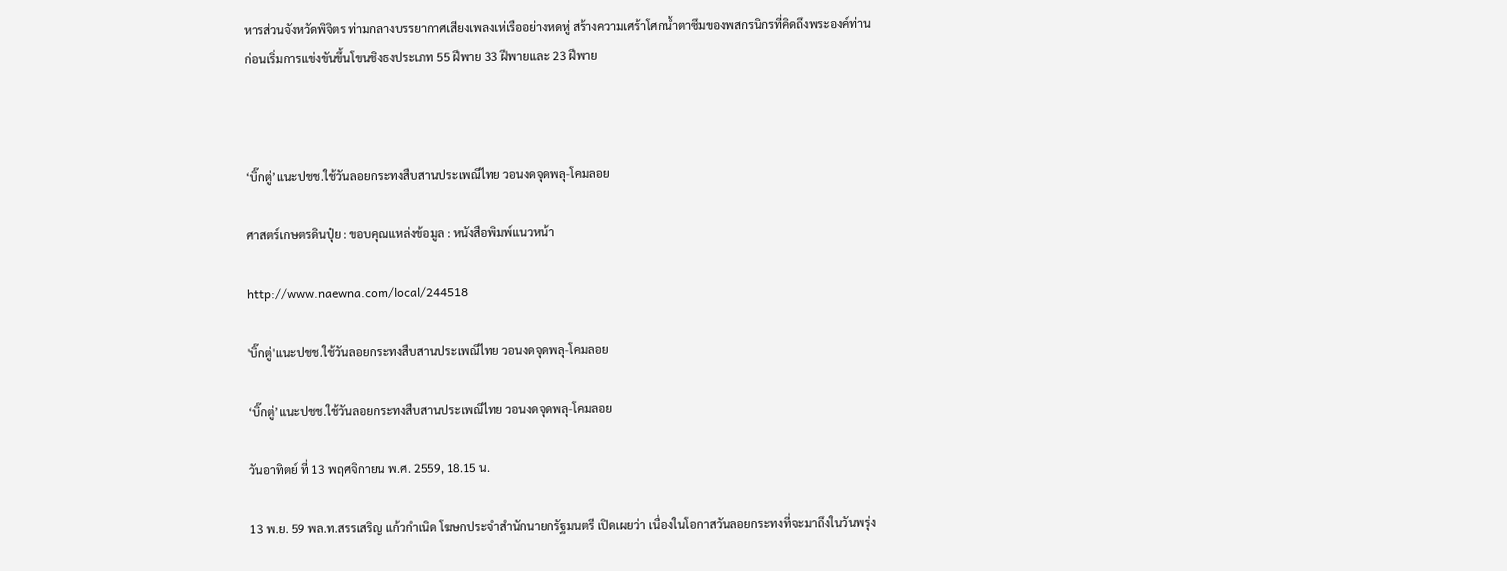หารส่วนจังหวัดพิจิตร ท่ามกลางบรรยากาศเสียงเพลงเห่เรืออย่างหดหู่ สร้างความเศร้าโศกน้ำตาซึมของพสกรนิกรที่คิดถึงพระองค์ท่าน ก่อนเริ่มการแข่งขันขึ้นโขนชิงธงประเภท 55 ฝีพาย 33 ฝีพายและ 23 ฝีพาย



‘บิ๊กตู่’แนะปชช.ใช้วันลอยกระทงสืบสานประเพณีไทย วอนงดจุดพลุ-โคมลอย

ศาสตร์เกษตรดินปุ๋ย : ขอบคุณแหล่งข้อมูล : หนังสือพิมพ์แนวหน้า

http://www.naewna.com/local/244518

'บิ๊กตู่'แนะปชช.ใช้วันลอยกระทงสืบสานประเพณีไทย วอนงดจุดพลุ-โคมลอย

‘บิ๊กตู่’แนะปชช.ใช้วันลอยกระทงสืบสานประเพณีไทย วอนงดจุดพลุ-โคมลอย

วันอาทิตย์ ที่ 13 พฤศจิกายน พ.ศ. 2559, 18.15 น.

13 พ.ย. 59 พล.ท.สรรเสริญ แก้วกำเนิด โฆษกประจำสำนักนายกรัฐมนตรี เปิดเผยว่า เนื่องในโอกาสวันลอยกระทงที่จะมาถึงในวันพรุ่ง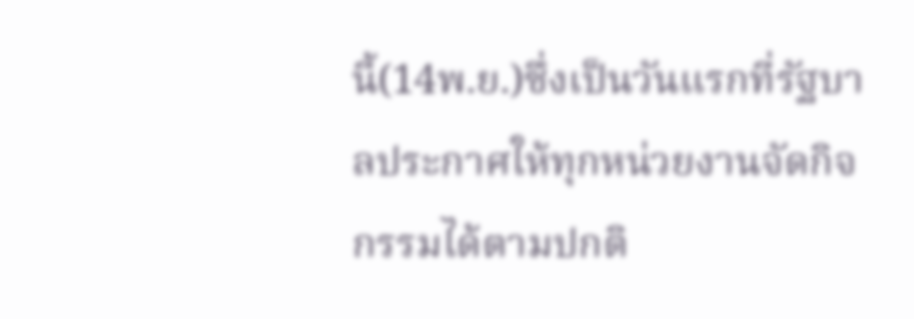นี้(14พ.ย.)ซึ่งเป็นวันแรกที่รัฐบาลประกาศให้ทุกหน่วยงานจัดกิจกรรมได้ตามปกติ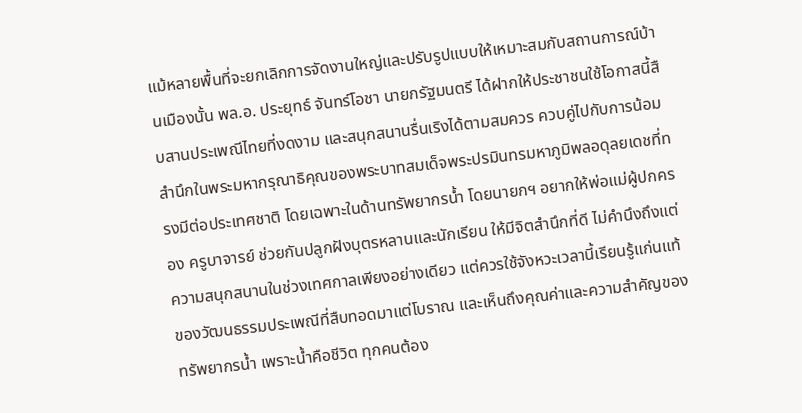แม้หลายพื้นที่จะยกเลิกการจัดงานใหญ่และปรับรูปแบบให้เหมาะสมกับสถานการณ์บ้านเมืองนั้น พล.อ. ประยุทธ์ จันทร์โอชา นายกรัฐมนตรี ได้ฝากให้ประชาชนใช้โอกาสนี้สืบสานประเพณีไทยที่งดงาม และสนุกสนานรื่นเริงได้ตามสมควร ควบคู่ไปกับการน้อมสำนึกในพระมหากรุณาธิคุณของพระบาทสมเด็จพระปรมินทรมหาภูมิพลอดุลยเดชที่ทรงมีต่อประเทศชาติ โดยเฉพาะในด้านทรัพยากรน้ำ โดยนายกฯ อยากให้พ่อแม่ผู้ปกครอง ครูบาจารย์ ช่วยกันปลูกฝังบุตรหลานและนักเรียน ให้มีจิตสำนึกที่ดี ไม่คำนึงถึงแต่ความสนุกสนานในช่วงเทศกาลเพียงอย่างเดียว แต่ควรใช้จังหวะเวลานี้เรียนรู้แก่นแท้ของวัฒนธรรมประเพณีที่สืบทอดมาแต่โบราณ และเห็นถึงคุณค่าและความสำคัญของทรัพยากรน้ำ เพราะน้ำคือชีวิต ทุกคนต้อง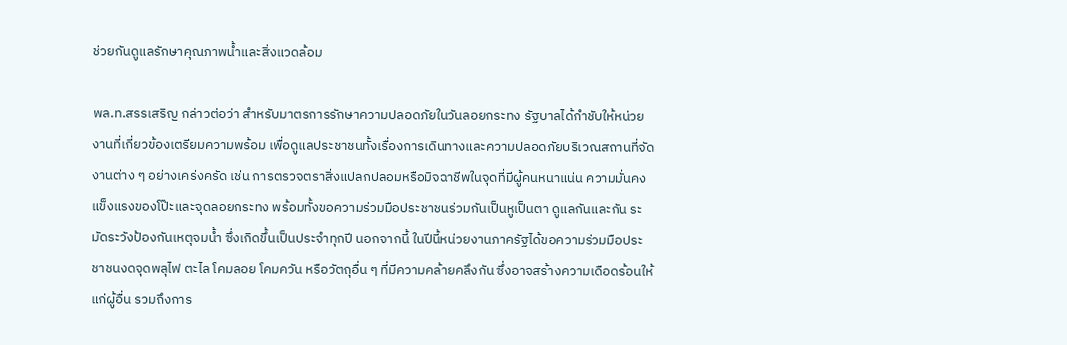ช่วยกันดูแลรักษาคุณภาพน้ำและสิ่งแวดล้อม

พล.ท.สรรเสริญ กล่าวต่อว่า สำหรับมาตรการรักษาความปลอดภัยในวันลอยกระทง รัฐบาลได้กำชับให้หน่วยงานที่เกี่ยวข้องเตรียมความพร้อม เพื่อดูแลประชาชนทั้งเรื่องการเดินทางและความปลอดภัยบริเวณสถานที่จัดงานต่าง ๆ อย่างเคร่งครัด เช่น การตรวจตราสิ่งแปลกปลอมหรือมิจฉาชีพในจุดที่มีผู้คนหนาแน่น ความมั่นคงแข็งแรงของโป๊ะและจุดลอยกระทง พร้อมทั้งขอความร่วมมือประชาชนร่วมกันเป็นหูเป็นตา ดูแลกันและกัน ระมัดระวังป้องกันเหตุจมน้ำ ซึ่งเกิดขึ้นเป็นประจำทุกปี นอกจากนี้ ในปีนี้หน่วยงานภาครัฐได้ขอความร่วมมือประชาชนงดจุดพลุไฟ ตะไล โคมลอย โคมควัน หรือวัตถุอื่น ๆ ที่มีความคล้ายคลึงกัน ซึ่งอาจสร้างความเดือดร้อนให้แก่ผู้อื่น รวมถึงการ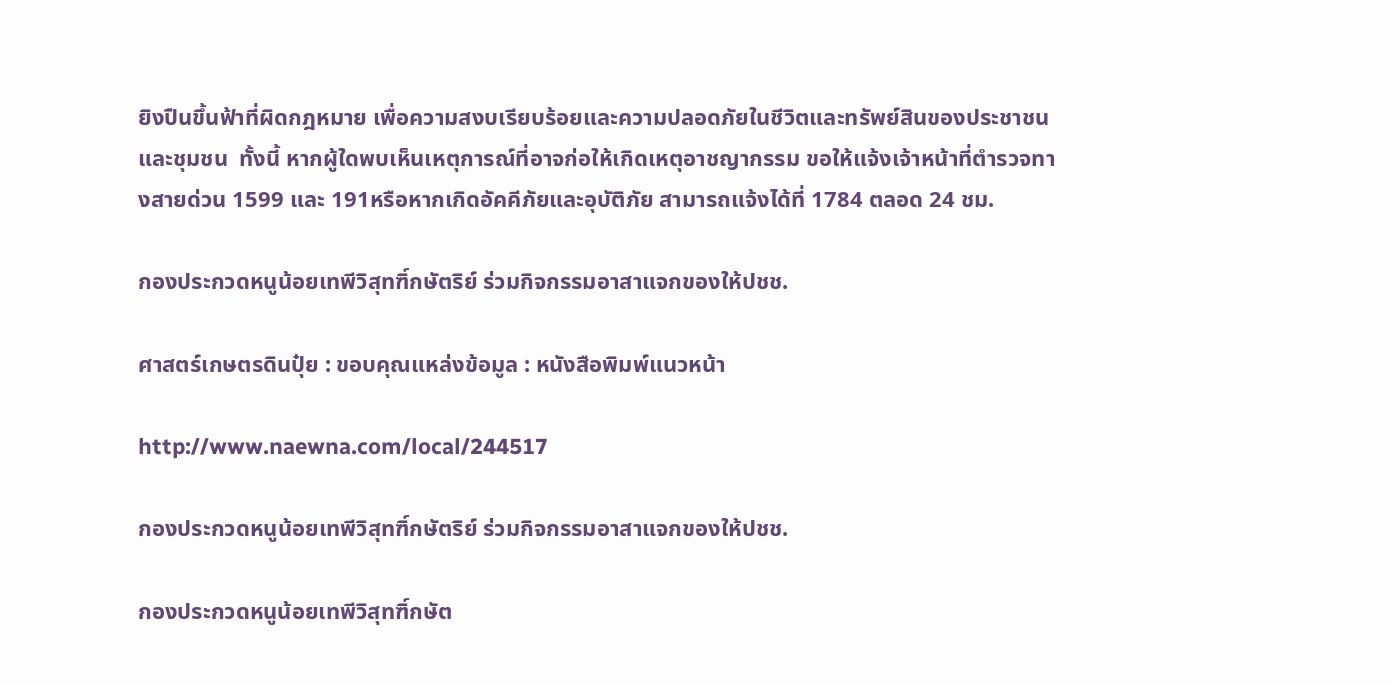ยิงปืนขึ้นฟ้าที่ผิดกฎหมาย เพื่อความสงบเรียบร้อยและความปลอดภัยในชีวิตและทรัพย์สินของประชาชนและชุมชน  ทั้งนี้ หากผู้ใดพบเห็นเหตุการณ์ที่อาจก่อให้เกิดเหตุอาชญากรรม ขอให้แจ้งเจ้าหน้าที่ตำรวจทางสายด่วน 1599 และ 191หรือหากเกิดอัคคีภัยและอุบัติภัย สามารถแจ้งได้ที่ 1784 ตลอด 24 ชม.

กองประกวดหนูน้อยเทพีวิสุทฑิ์กษัตริย์ ร่วมกิจกรรมอาสาแจกของให้ปชช.

ศาสตร์เกษตรดินปุ๋ย : ขอบคุณแหล่งข้อมูล : หนังสือพิมพ์แนวหน้า

http://www.naewna.com/local/244517

กองประกวดหนูน้อยเทพีวิสุทฑิ์กษัตริย์ ร่วมกิจกรรมอาสาแจกของให้ปชช.

กองประกวดหนูน้อยเทพีวิสุทฑิ์กษัต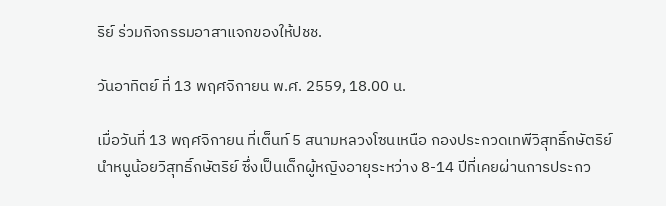ริย์ ร่วมกิจกรรมอาสาแจกของให้ปชช.

วันอาทิตย์ ที่ 13 พฤศจิกายน พ.ศ. 2559, 18.00 น.

เมื่อวันที่ 13 พฤศจิกายน ที่เต็นท์ 5 สนามหลวงโซนเหนือ กองประกวดเทพีวิสุทธิ์กษัตริย์ นำหนูน้อยวิสุทธิ์กษัตริย์ ซึ่งเป็นเด็กผู้หญิงอายุระหว่าง 8-14 ปีที่เคยผ่านการประกว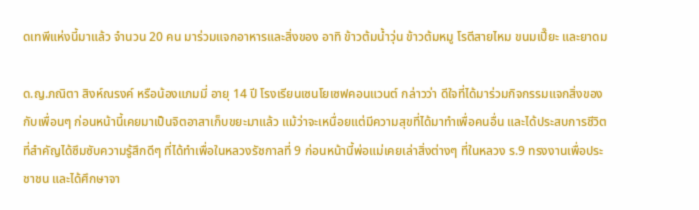ดเทพีแห่งนี้มาแล้ว จำนวน 20 คน มาร่วมแจกอาหารและสิ่งของ อาทิ ข้าวต้มน้ำวุ่น ข้าวต้มหมู โรตีสายไหม ขนมเปี๊ยะ และยาดม

ด.ญ.ภณิตา สิงห์ณรงค์ หรือน้องแภมมี่ อายุ 14 ปี โรงเรียนเซนโยเซฟคอนแวนต์ กล่าวว่า ดีใจที่ได้มาร่วมกิจกรรมแจกสิ่งของกับเพื่อนๆ ก่อนหน้านี้เคยมาเป็นจิตอาสาเก็บขยะมาแล้ว แม้ว่าจะเหนื่อยแต่มีความสุขที่ได้มาทำเพื่อคนอื่น และได้ประสบการชีวิต ที่สำคัญได้ซึมซับความรู้สึกดีๆ ที่ได้ทำเพื่อในหลวงรัชกาลที่ 9 ก่อนหน้านี้พ่อแม่เคยเล่าสิ่งต่างๆ ที่ในหลวง ร.9 ทรงงานเพื่อประชาชน และได้ศึกษาจา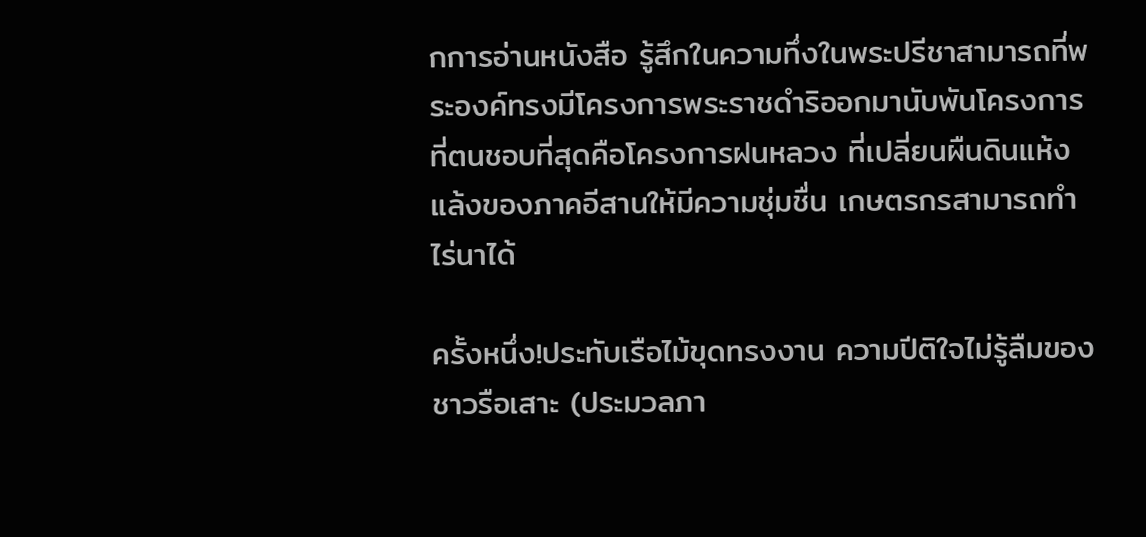กการอ่านหนังสือ รู้สึกในความทึ่งในพระปรีชาสามารถที่พระองค์ทรงมีโครงการพระราชดำริออกมานับพันโครงการ ที่ตนชอบที่สุดคือโครงการฝนหลวง ที่เปลี่ยนผืนดินแห้งแล้งของภาคอีสานให้มีความชุ่มชื่น เกษตรกรสามารถทำไร่นาได้

ครั้งหนึ่ง!ประทับเรือไม้ขุดทรงงาน ความปีติใจไม่รู้ลืมของชาวรือเสาะ (ประมวลภา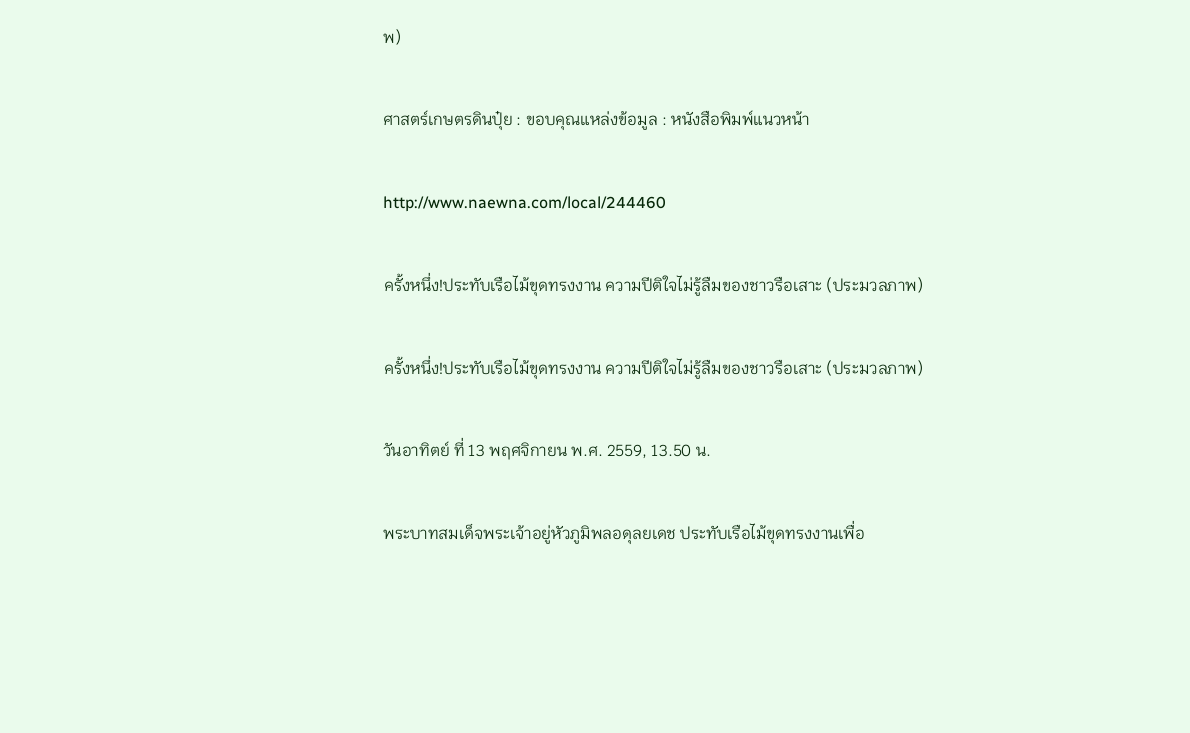พ)

ศาสตร์เกษตรดินปุ๋ย : ขอบคุณแหล่งข้อมูล : หนังสือพิมพ์แนวหน้า

http://www.naewna.com/local/244460

ครั้งหนึ่ง!ประทับเรือไม้ขุดทรงงาน ความปีติใจไม่รู้ลืมของชาวรือเสาะ (ประมวลภาพ)

ครั้งหนึ่ง!ประทับเรือไม้ขุดทรงงาน ความปีติใจไม่รู้ลืมของชาวรือเสาะ (ประมวลภาพ)

วันอาทิตย์ ที่ 13 พฤศจิกายน พ.ศ. 2559, 13.50 น.

พระบาทสมเด็จพระเจ้าอยู่หัวภูมิพลอดุลยเดช ประทับเรือไม้ขุดทรงงานเพื่อ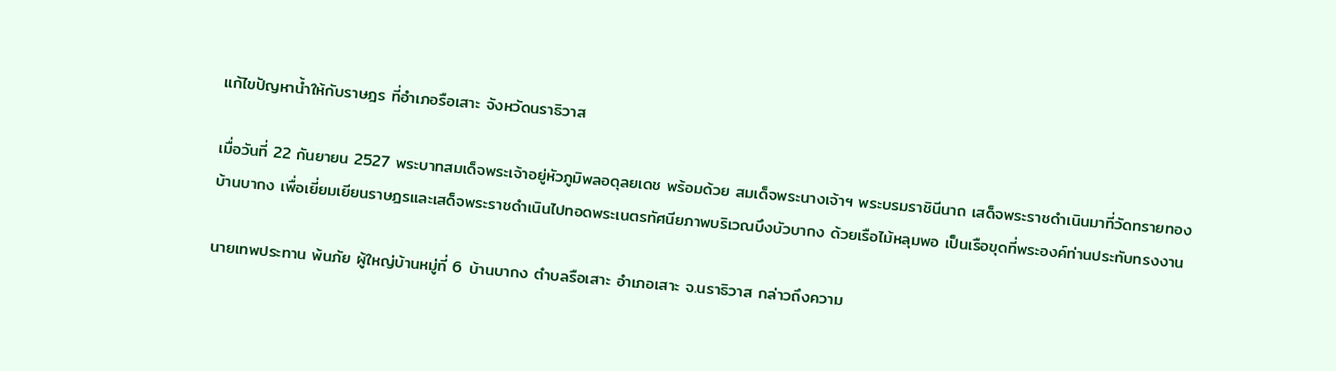แก้ไขปัญหาน้ำให้กับราษฎร ที่อำเภอรือเสาะ จังหวัดนราธิวาส

เมื่อวันที่ 22 กันยายน 2527 พระบาทสมเด็จพระเจ้าอยู่หัวภูมิพลอดุลยเดช พร้อมด้วย สมเด็จพระนางเจ้าฯ พระบรมราชินีนาถ เสด็จพระราชดำเนินมาที่วัดทรายทอง บ้านบากง เพื่อเยี่ยมเยียนราษฎรและเสด็จพระราชดำเนินไปทอดพระเนตรทัศนียภาพบริเวณบึงบัวบากง ด้วยเรือไม้หลุมพอ เป็นเรือขุดที่พระองค์ท่านประทับทรงงาน

นายเทพประทาน พ้นภัย ผู้ใหญ่บ้านหมู่ที่ 6 บ้านบากง ตำบลรือเสาะ อำเภอเสาะ จ.นราธิวาส กล่าวถึงความ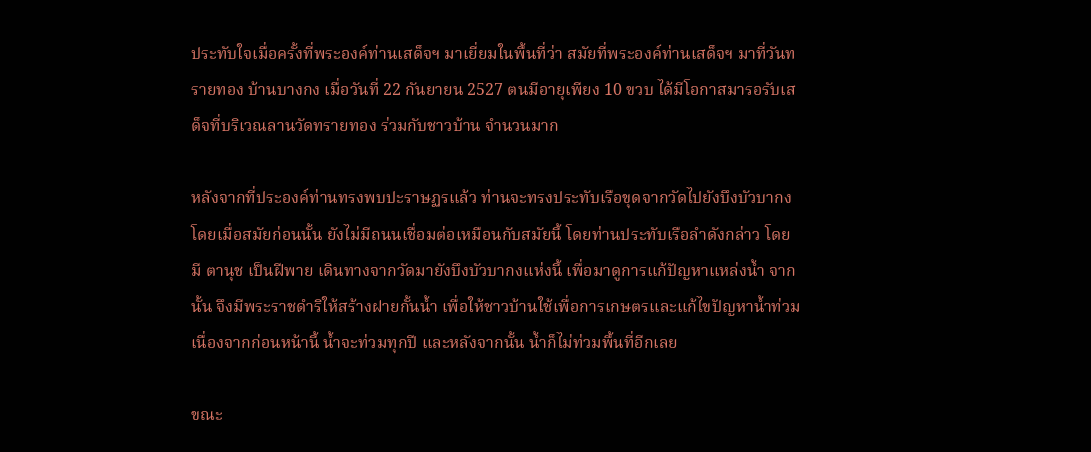ประทับใจเมื่อครั้งที่พระองค์ท่านเสด็จฯ มาเยี่ยมในพื้นที่ว่า สมัยที่พระองค์ท่านเสด็จฯ มาที่วันทรายทอง บ้านบางกง เมื่อวันที่ 22 กันยายน 2527 ตนมีอายุเพียง 10 ขวบ ได้มีโอกาสมารอรับเสด็จที่บริเวณลานวัดทรายทอง ร่วมกับชาวบ้าน จำนวนมาก

หลังจากที่ประองค์ท่านทรงพบปะราษฏรแล้ว ท่านจะทรงประทับเรือขุดจากวัดไปยังบึงบัวบากง โดยเมื่อสมัยก่อนนั้น ยังไม่มีถนนเชื่อมต่อเหมือนกับสมัยนี้ โดยท่านประทับเรือลำดังกล่าว โดยมี ตานุช เป็นฝีพาย เดินทางจากวัดมายังบึงบัวบากงแห่งนี้ เพื่อมาดูการแก้ปัญหาแหล่งน้ำ จากนั้น จึงมีพระราชดำริให้สร้างฝายกั้นน้ำ เพื่อให้ชาวบ้านใช้เพื่อการเกษตรและแก้ไขปัญหาน้ำท่วม เนื่องจากก่อนหน้านี้ น้ำจะท่วมทุกปี และหลังจากนั้น น้ำก็ไม่ท่วมพื้นที่อีกเลย

ขณะ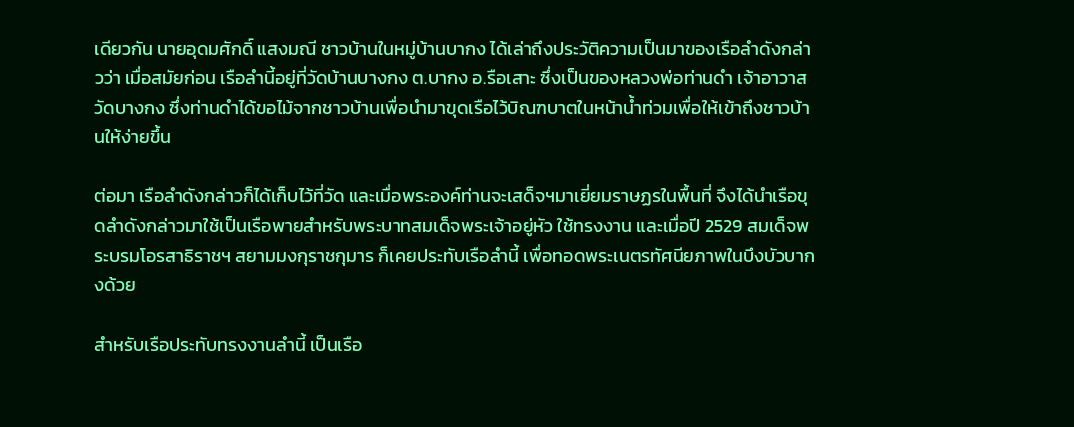เดียวกัน นายอุดมศักดิ์ แสงมณี ชาวบ้านในหมู่บ้านบากง ได้เล่าถึงประวัติความเป็นมาของเรือลำดังกล่าวว่า เมื่อสมัยก่อน เรือลำนี้อยู่ที่วัดบ้านบางกง ต.บากง อ.รือเสาะ ซึ่งเป็นของหลวงพ่อท่านดำ เจ้าอาวาสวัดบางกง ซึ่งท่านดำได้ขอไม้จากชาวบ้านเพื่อนำมาขุดเรือไว้บิณฑบาตในหน้าน้ำท่วมเพื่อให้เข้าถึงชาวบ้านให้ง่ายขึ้น

ต่อมา เรือลำดังกล่าวก็ได้เก็บไว้ที่วัด และเมื่อพระองค์ท่านจะเสด็จฯมาเยี่ยมราษฏรในพื้นที่ จึงได้นำเรือขุดลำดังกล่าวมาใช้เป็นเรือพายสำหรับพระบาทสมเด็จพระเจ้าอยู่หัว ใช้ทรงงาน และเมื่อปี 2529 สมเด็จพระบรมโอรสาธิราชฯ สยามมงกุราชกุมาร ก็เคยประทับเรือลำนี้ เพื่อทอดพระเนตรทัศนียภาพในบึงบัวบากงด้วย

สำหรับเรือประทับทรงงานลำนี้ เป็นเรือ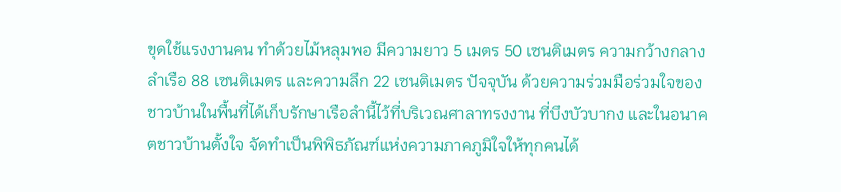ขุดใช้แรงงานคน ทำด้วยไม้หลุมพอ มีความยาว 5 เมตร 50 เซนติเมตร ความกว้างกลางลำเรือ 88 เซนติเมตร และความลึก 22 เซนติเมตร ปัจจุบัน ด้วยความร่วมมือร่วมใจของชาวบ้านในพื้นที่ได้เก็บรักษาเรือลำนี้ไว้ที่บริเวณศาลาทรงงาน ที่บึงบัวบากง และในอนาคตชาวบ้านตั้งใจ จัดทำเป็นพิพิธภัณฑ์แห่งความภาคภูมิใจให้ทุกคนได้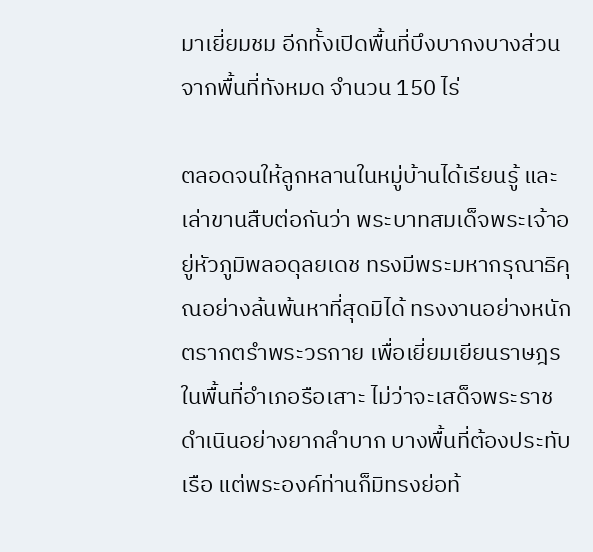มาเยี่ยมชม อีกทั้งเปิดพื้นที่บึงบากงบางส่วนจากพื้นที่ทังหมด จำนวน 150 ไร่

ตลอดจนให้ลูกหลานในหมู่บ้านได้เรียนรู้ และเล่าขานสืบต่อกันว่า พระบาทสมเด็จพระเจ้าอยู่หัวภูมิพลอดุลยเดช ทรงมีพระมหากรุณาธิคุณอย่างล้นพ้นหาที่สุดมิได้ ทรงงานอย่างหนัก ตรากตรำพระวรกาย เพื่อเยี่ยมเยียนราษฎรในพื้นที่อำเภอรือเสาะ ไม่ว่าจะเสด็จพระราชดำเนินอย่างยากลำบาก บางพื้นที่ต้องประทับเรือ แต่พระองค์ท่านก็มิทรงย่อท้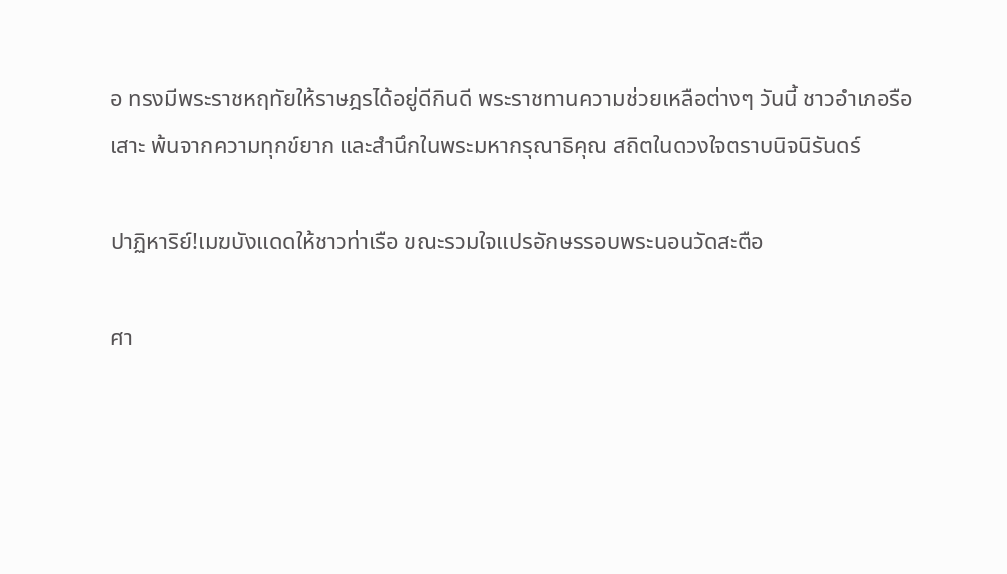อ ทรงมีพระราชหฤทัยให้ราษฎรได้อยู่ดีกินดี พระราชทานความช่วยเหลือต่างๆ วันนี้ ชาวอำเภอรือเสาะ พ้นจากความทุกข์ยาก และสำนึกในพระมหากรุณาธิคุณ สถิตในดวงใจตราบนิจนิรันดร์

ปาฏิหาริย์!เมฆบังแดดให้ชาวท่าเรือ ขณะรวมใจแปรอักษรรอบพระนอนวัดสะตือ

ศา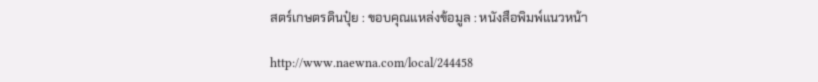สตร์เกษตรดินปุ๋ย : ขอบคุณแหล่งข้อมูล : หนังสือพิมพ์แนวหน้า

http://www.naewna.com/local/244458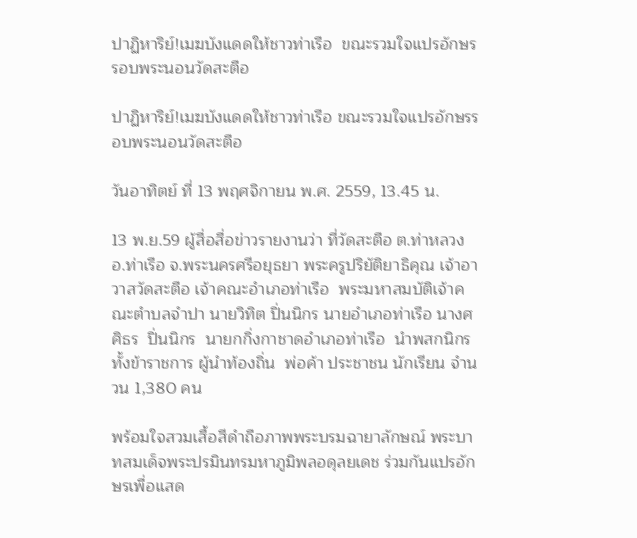ปาฏิหาริย์!เมฆบังแดดให้ชาวท่าเรือ  ขณะรวมใจแปรอักษรรอบพระนอนวัดสะตือ

ปาฏิหาริย์!เมฆบังแดดให้ชาวท่าเรือ ขณะรวมใจแปรอักษรรอบพระนอนวัดสะตือ

วันอาทิตย์ ที่ 13 พฤศจิกายน พ.ศ. 2559, 13.45 น.

13 พ.ย.59 ผู้สื่อสื่อข่าวรายงานว่า ที่วัดสะตือ ต.ท่าหลวง อ.ท่าเรือ จ.พระนครศรีอยุธยา พระครูปริยัติยาธิคุณ เจ้าอาวาสวัดสะตือ เจ้าคณะอำเภอท่าเรือ  พระมหาสมบัติเจ้าคณะตำบลจำปา นายวิทิต ปิ่นนิกร นายอำเภอท่าเรือ นางศศิธร  ปิ่นนิกร  นายกกิ่งกาชาดอำเภอท่าเรือ  นำพสกนิกรทั้งข้าราชการ ผู้นำท้องถิ่น  พ่อค้า ประชาชน นักเรียน จำนวน 1,380 คน

พร้อมใจสวมเสื้อสีดำถือภาพพระบรมฉายาลักษณ์ พระบาทสมเด็จพระปรมินทรมหาภูมิพลอดุลยเดช ร่วมกันแปรอักษรเพื่อแสด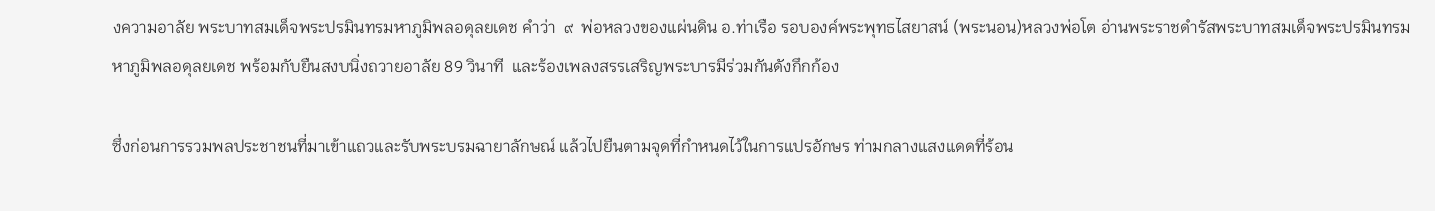งความอาลัย พระบาทสมเด็จพระปรมินทรมหาภูมิพลอดุลยเดช คำว่า  ๙  พ่อหลวงของแผ่นดิน อ.ท่าเรือ รอบองค์พระพุทธไสยาสน์ (พระนอน)หลวงพ่อโต อ่านพระราชดำรัสพระบาทสมเด็จพระปรมินทรมหาภูมิพลอดุลยเดช พร้อมกับยืนสงบนิ่งถวายอาลัย 89 วินาที  และร้องเพลงสรรเสริญพระบารมีร่วมกันดังกึกก้อง

ซึ่งก่อนการรวมพลประชาชนที่มาเข้าแถวและรับพระบรมฉายาลักษณ์ แล้วไปยืนตามจุดที่กำหนดไว้ในการแปรอักษร ท่ามกลางแสงแดดที่ร้อน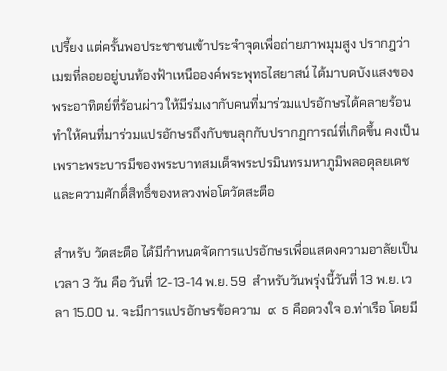เปรี้ยง แต่ครั้นพอประชาชนเข้าประจำจุดเพื่อถ่ายภาพมุมสูง ปรากฎว่า เมฆที่ลอยอยู่บนท้องฟ้าเหนือองค์พระพุทธไสยาสน์ ได้มาบดบังแสงของพระอาทิตย์ที่ร้อนผ่าว ให้มีร่มเงากับคนที่มาร่วมแปรอักษรได้คลายร้อน ทำให้คนที่มาร่วมแปรอักษรถึงกับขนลุกกับปรากฏการณ์ที่เกิดขึ้น คงเป็นเพราะพระบารมีของพระบาทสมเด็จพระปรมินทรมหาภูมิพลอดุลยเดชและความศักดิ์สิทธิ์ของหลวงพ่อโตวัดสะตือ

สำหรับ วัดสะตือ ได้มีกำหนดจัดการแปรอักษรเพื่อแสดงความอาลัยเป็นเวลา 3 วัน คือ วันที่ 12-13-14 พ.ย. 59  สำหรับวันพรุ่งนี้วันที่ 13 พ.ย. เวลา 15.00 น. จะมีการแปรอักษรข้อความ  ๙  ธ คือดวงใจ อ.ท่าเรือ โดยมี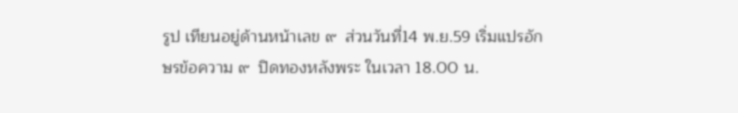รูป เทียนอยู่ด้านหน้าเลข ๙  ส่วนวันที่14 พ.ย.59 เริ่มแปรอักษรข้อความ ๙  ปิดทองหลังพระ ในเวลา 18.00 น.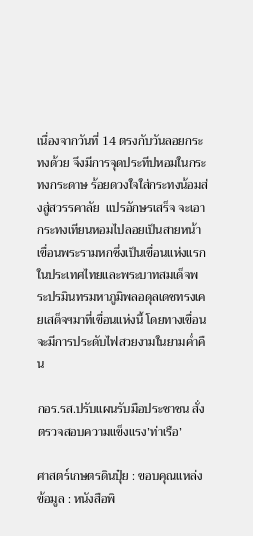เนื่องจากวันที่ 14 ตรงกับวันลอยกระทงด้วย จึงมีการจุดประทีปหอมในกระทงกระดาษ ร้อยดวงใจใส่กระทงน้อมส่งสู่สวรรคาลัย  แปรอักษรเสร็จ จะเอากระทงเทียนหอมไปลอยเป็นสายหน้าเขื่อนพระรามหกซึ่งเป็นเขื่อนแห่งแรกในประเทศไทยและพระบาทสมเด็จพระปรมินทรมหาภูมิพลอดุลเดชทรงเคยเสด็จฯมาที่เขื่อนแห่งนี้ โดยทางเขื่อนจะมีการประดับไฟสวยงามในยามค่ำคืน

กอร.รส.ปรับแผนรับมือประชาชน สั่งตรวจสอบความแข็งแรง’ท่าเรือ’

ศาสตร์เกษตรดินปุ๋ย : ขอบคุณแหล่งข้อมูล : หนังสือพิ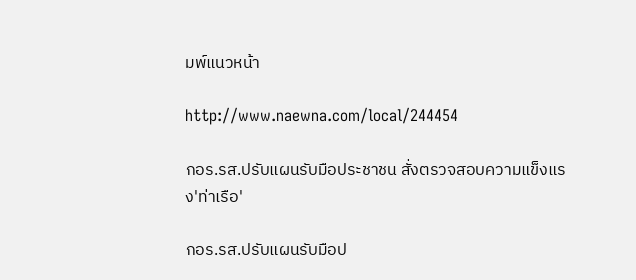มพ์แนวหน้า

http://www.naewna.com/local/244454

กอร.รส.ปรับแผนรับมือประชาชน สั่งตรวจสอบความแข็งแรง'ท่าเรือ'

กอร.รส.ปรับแผนรับมือป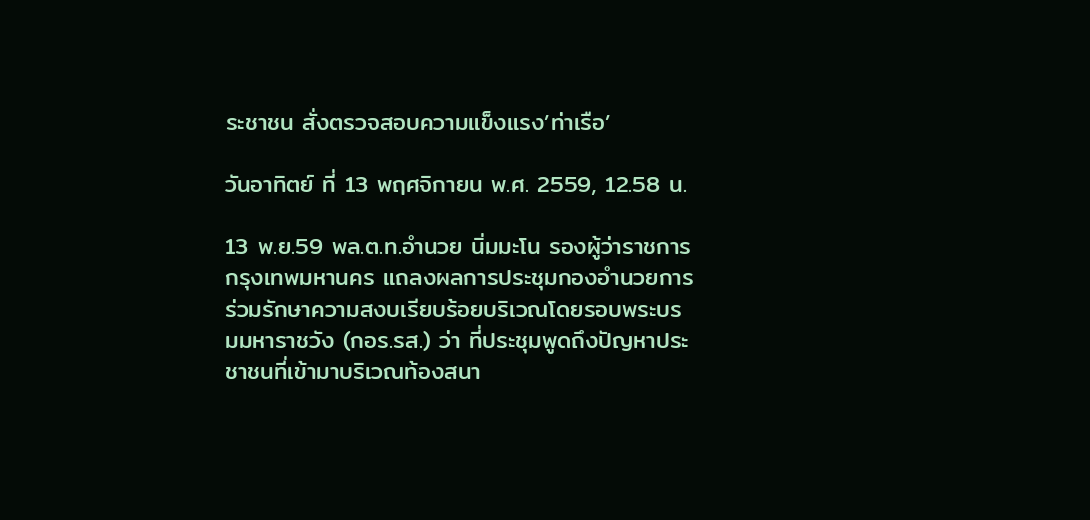ระชาชน สั่งตรวจสอบความแข็งแรง’ท่าเรือ’

วันอาทิตย์ ที่ 13 พฤศจิกายน พ.ศ. 2559, 12.58 น.

13 พ.ย.59 พล.ต.ท.อำนวย นิ่มมะโน รองผู้ว่าราชการกรุงเทพมหานคร แถลงผลการประชุมกองอำนวยการร่วมรักษาความสงบเรียบร้อยบริเวณโดยรอบพระบรมมหาราชวัง (กอร.รส.) ว่า ที่ประชุมพูดถึงปัญหาประชาชนที่เข้ามาบริเวณท้องสนา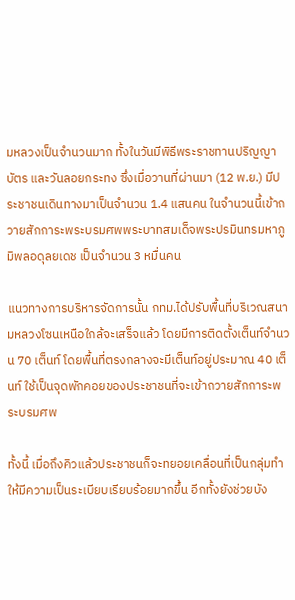มหลวงเป็นจำนวนมาก ทั้งในวันมีพิธีพระราชทานปริญญาบัตร และวันลอยกระทง ซึ่งเมื่อวานที่ผ่านมา (12 พ.ย.) มีประชาชนเดินทางมาเป็นจำนวน 1.4 แสนคน ในจำนวนนี้เข้าถวายสักการะพระบรมศพพระบาทสมเด็จพระปรมินทรมหาภูมิพลอดุลยเดช เป็นจำนวน 3 หมื่นคน

แนวทางการบริหารจัดการนั้น กทม.ได้ปรับพื้นที่บริเวณสนามหลวงโซนเหนือใกล้จะเสร็จแล้ว โดยมีการติดตั้งเต็นท์จำนวน 70 เต็นท์ โดยพื้นที่ตรงกลางจะมีเต็นท์อยู่ประมาณ 40 เต็นท์ ใช้เป็นจุดพักคอยของประชาชนที่จะเข้าถวายสักการะพระบรมศพ

ทั้งนี้ เมื่อถึงคิวแล้วประชาชนก็จะทยอยเคลื่อนที่เป็นกลุ่มทำให้มีความเป็นระเบียบเรียบร้อยมากขึ้น อีกทั้งยังช่วยบัง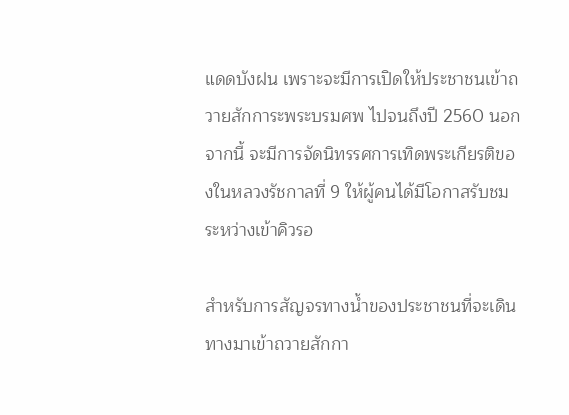แดดบังฝน เพราะจะมีการเปิดให้ประชาชนเข้าถวายสักการะพระบรมศพ ไปจนถึงปี 2560 นอกจากนี้ จะมีการจัดนิทรรศการเทิดพระเกียรติของในหลวงรัชกาลที่ 9 ให้ผู้คนได้มีโอกาสรับชมระหว่างเข้าคิวรอ

สำหรับการสัญจรทางน้ำของประชาชนที่จะเดินทางมาเข้าถวายสักกา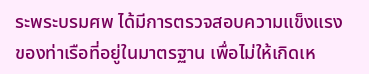ระพระบรมศพ ได้มีการตรวจสอบความแข็งแรงของท่าเรือที่อยู่ในมาตรฐาน เพื่อไม่ให้เกิดเห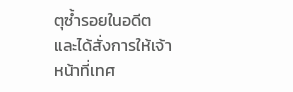ตุซ้ำรอยในอดีต และได้สั่งการให้เจ้าหน้าที่เทศ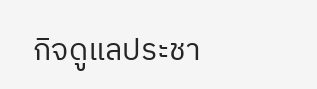กิจดูแลประชา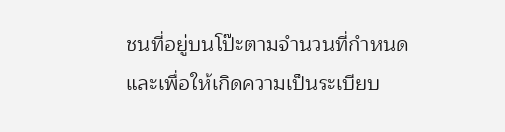ชนที่อยู่บนโป๊ะตามจำนวนที่กำหนด และเพื่อให้เกิดความเป็นระเบียบ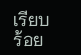เรียบร้อย